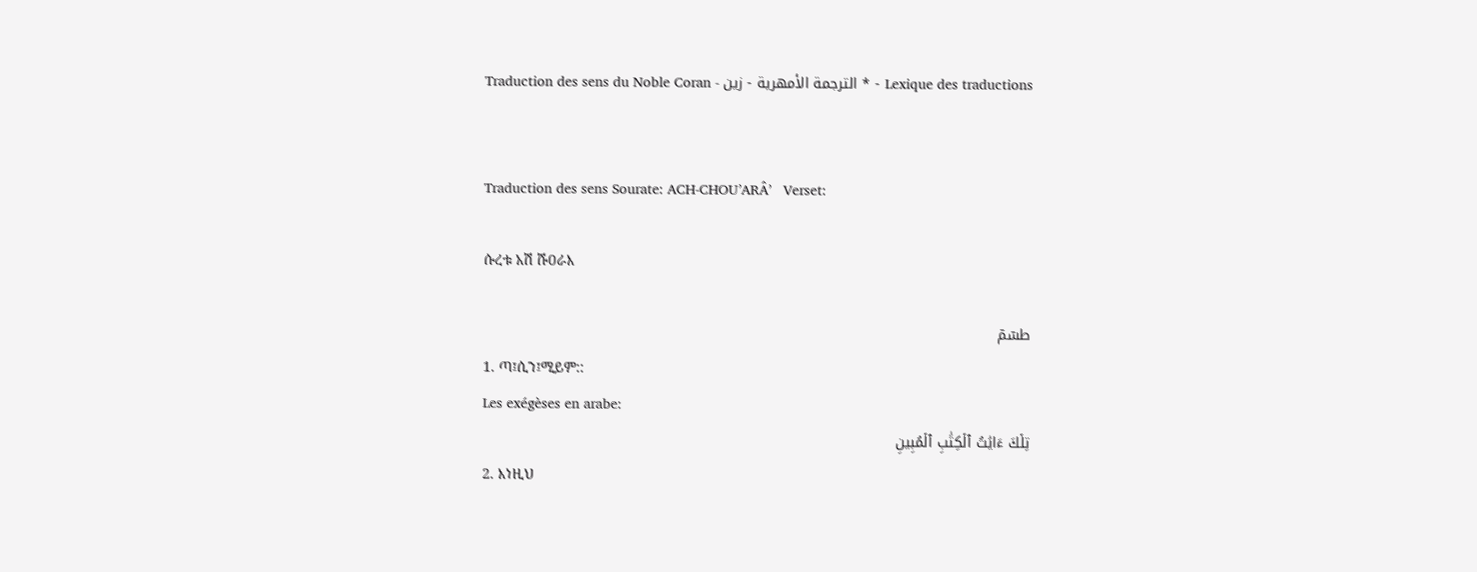Traduction des sens du Noble Coran - الترجمة الأمهرية - زين * - Lexique des traductions


Traduction des sens Sourate: ACH-CHOU’ARÂ’   Verset:

ሱረቱ አሽ ሹዐራእ

طسٓمٓ
1. ጣ፤ሲን፤ሚይም::
Les exégèses en arabe:
تِلۡكَ ءَايَٰتُ ٱلۡكِتَٰبِ ٱلۡمُبِينِ
2. እነዚህ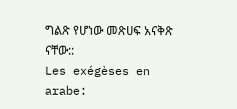ግልጽ የሆነው መጽሀፍ አናቅጽ ናቸው::
Les exégèses en arabe: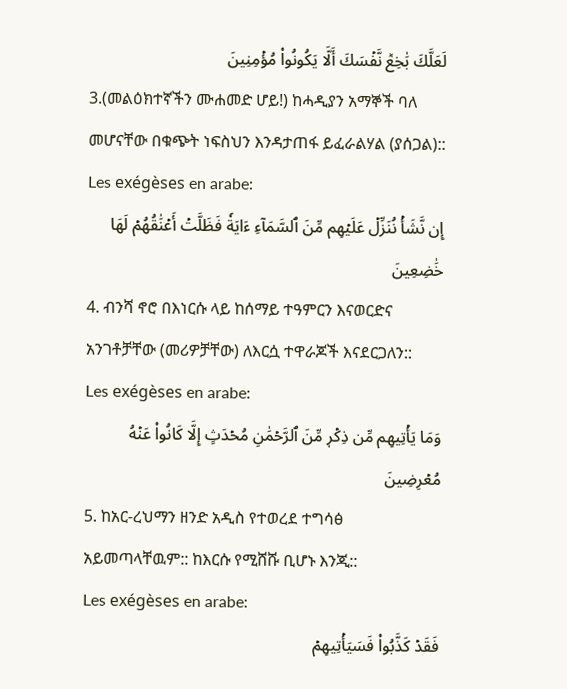لَعَلَّكَ بَٰخِعٞ نَّفۡسَكَ أَلَّا يَكُونُواْ مُؤۡمِنِينَ
3.(መልዕክተኛችን ሙሐመድ ሆይ!) ከሓዲያን አማኞች ባለ መሆናቸው በቁጭት ነፍስህን እንዳታጠፋ ይፈራልሃል (ያሰጋል)::
Les exégèses en arabe:
إِن نَّشَأۡ نُنَزِّلۡ عَلَيۡهِم مِّنَ ٱلسَّمَآءِ ءَايَةٗ فَظَلَّتۡ أَعۡنَٰقُهُمۡ لَهَا خَٰضِعِينَ
4. ብንሻ ኖሮ በእነርሱ ላይ ከሰማይ ተዓምርን እናወርድና አንገቶቻቸው (መሪዎቻቸው) ለእርሷ ተዋራጆች እናደርጋለን::
Les exégèses en arabe:
وَمَا يَأۡتِيهِم مِّن ذِكۡرٖ مِّنَ ٱلرَّحۡمَٰنِ مُحۡدَثٍ إِلَّا كَانُواْ عَنۡهُ مُعۡرِضِينَ
5. ከአር-ረህማን ዘንድ አዲስ የተወረደ ተግሳፅ አይመጣላቸዉም:: ከእርሱ የሚሸሹ ቢሆኑ እንጂ::
Les exégèses en arabe:
فَقَدۡ كَذَّبُواْ فَسَيَأۡتِيهِمۡ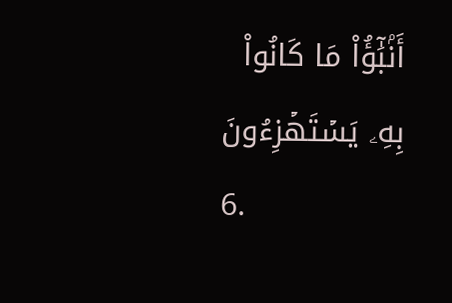أَنۢبَٰٓؤُاْ مَا كَانُواْ بِهِۦ يَسۡتَهۡزِءُونَ
6.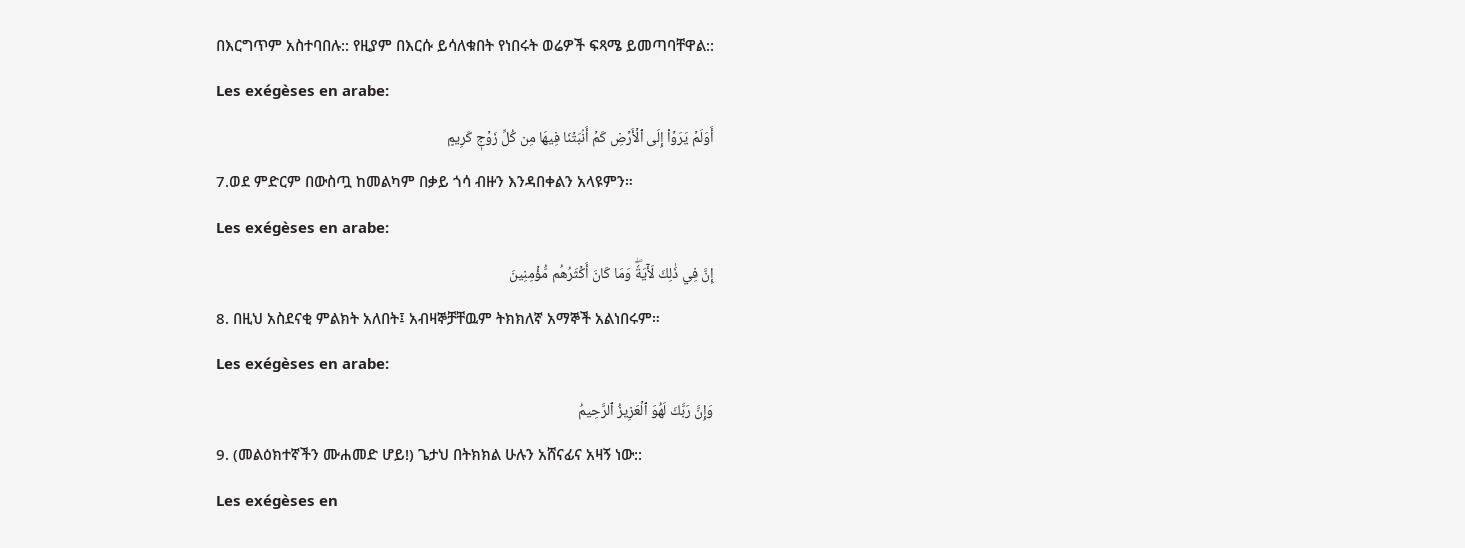በእርግጥም አስተባበሉ:: የዚያም በእርሱ ይሳለቁበት የነበሩት ወሬዎች ፍጻሜ ይመጣባቸዋል::
Les exégèses en arabe:
أَوَلَمۡ يَرَوۡاْ إِلَى ٱلۡأَرۡضِ كَمۡ أَنۢبَتۡنَا فِيهَا مِن كُلِّ زَوۡجٖ كَرِيمٍ
7.ወደ ምድርም በውስጧ ከመልካም በቃይ ጎሳ ብዙን እንዳበቀልን አላዩምን።
Les exégèses en arabe:
إِنَّ فِي ذَٰلِكَ لَأٓيَةٗۖ وَمَا كَانَ أَكۡثَرُهُم مُّؤۡمِنِينَ
8. በዚህ አስደናቂ ምልክት አለበት፤ አብዛኞቻቸዉም ትክክለኛ አማኞች አልነበሩም።
Les exégèses en arabe:
وَإِنَّ رَبَّكَ لَهُوَ ٱلۡعَزِيزُ ٱلرَّحِيمُ
9. (መልዕክተኛችን ሙሐመድ ሆይ!) ጌታህ በትክክል ሁሉን አሸናፊና አዛኝ ነው::
Les exégèses en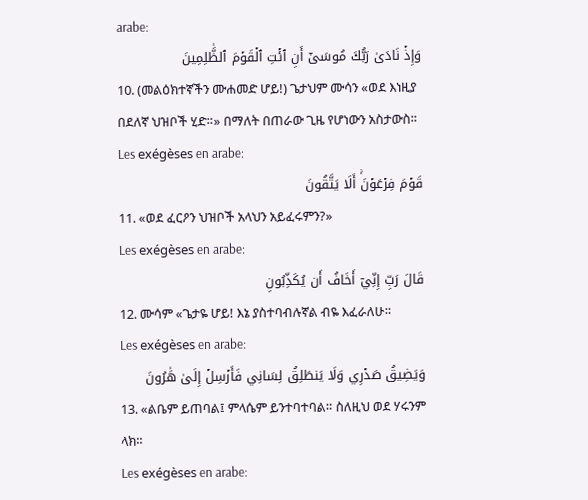arabe:
وَإِذۡ نَادَىٰ رَبُّكَ مُوسَىٰٓ أَنِ ٱئۡتِ ٱلۡقَوۡمَ ٱلظَّٰلِمِينَ
10. (መልዕክተኛችን ሙሐመድ ሆይ!) ጌታህም ሙሳን «ወደ እነዚያ በደለኛ ህዝቦች ሂድ።» በማለት በጠራው ጊዜ የሆነውን አስታውስ።
Les exégèses en arabe:
قَوۡمَ فِرۡعَوۡنَۚ أَلَا يَتَّقُونَ
11. «ወደ ፈርዖን ህዝቦች አላህን አይፈሩምን?»
Les exégèses en arabe:
قَالَ رَبِّ إِنِّيٓ أَخَافُ أَن يُكَذِّبُونِ
12. ሙሳም «ጌታዬ ሆይ! እኔ ያስተባብሉኛል ብዬ እፈራለሁ።
Les exégèses en arabe:
وَيَضِيقُ صَدۡرِي وَلَا يَنطَلِقُ لِسَانِي فَأَرۡسِلۡ إِلَىٰ هَٰرُونَ
13. «ልቤም ይጠባል፤ ምላሴም ይንተባተባል። ስለዚህ ወደ ሃሩንም ላክ።
Les exégèses en arabe: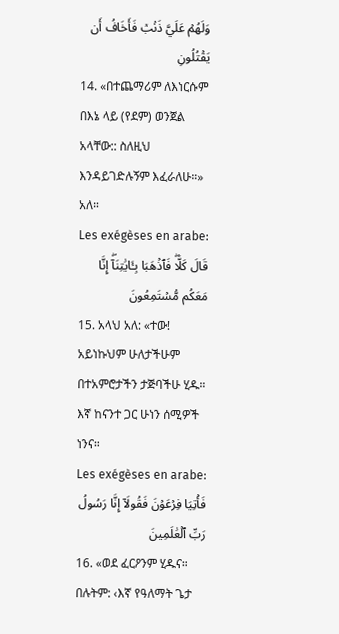وَلَهُمۡ عَلَيَّ ذَنۢبٞ فَأَخَافُ أَن يَقۡتُلُونِ
14. «በተጨማሪም ለእነርሱም በእኔ ላይ (የደም) ወንጀል አላቸው:: ስለዚህ እንዳይገድሉኝም እፈራለሁ።» አለ።
Les exégèses en arabe:
قَالَ كَلَّاۖ فَٱذۡهَبَا بِـَٔايَٰتِنَآۖ إِنَّا مَعَكُم مُّسۡتَمِعُونَ
15. አላህ አለ: «ተው! አይነኩህም ሁለታችሁም በተአምሮታችን ታጅባችሁ ሂዱ። እኛ ከናንተ ጋር ሁነን ሰሚዎች ነንና።
Les exégèses en arabe:
فَأۡتِيَا فِرۡعَوۡنَ فَقُولَآ إِنَّا رَسُولُ رَبِّ ٱلۡعَٰلَمِينَ
16. «ወደ ፈርዖንም ሂዱና። በሉትም: ‹እኛ የዓለማት ጌታ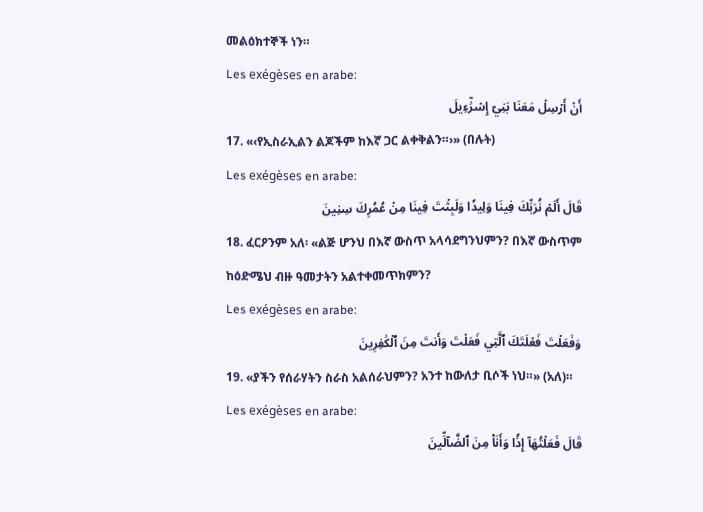መልዕክተኞች ነን።
Les exégèses en arabe:
أَنۡ أَرۡسِلۡ مَعَنَا بَنِيٓ إِسۡرَٰٓءِيلَ
17. «‹የኢስራኢልን ልጆችም ከእኛ ጋር ልቀቅልን።›» (በሉት)
Les exégèses en arabe:
قَالَ أَلَمۡ نُرَبِّكَ فِينَا وَلِيدٗا وَلَبِثۡتَ فِينَا مِنۡ عُمُرِكَ سِنِينَ
18. ፈርዖንም አለ፡ «ልጅ ሆንህ በእኛ ውስጥ አላሳደግንህምን? በእኛ ውስጥም ከዕድሜህ ብዙ ዓመታትን አልተቀመጥክምን?
Les exégèses en arabe:
وَفَعَلۡتَ فَعۡلَتَكَ ٱلَّتِي فَعَلۡتَ وَأَنتَ مِنَ ٱلۡكَٰفِرِينَ
19. «ያችን የሰራሃትን ስራስ አልሰራህምን? አንተ ከውለታ ቢሶች ነህ።» (አለ)።
Les exégèses en arabe:
قَالَ فَعَلۡتُهَآ إِذٗا وَأَنَا۠ مِنَ ٱلضَّآلِّينَ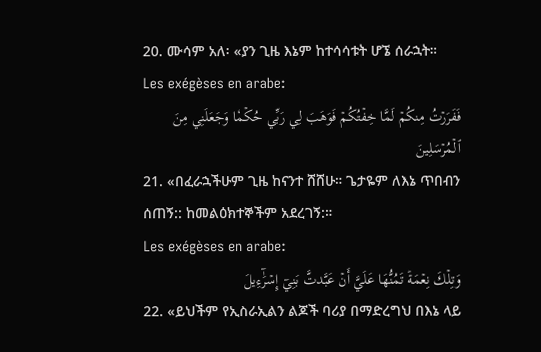20. ሙሳም አለ፡ «ያን ጊዜ እኔም ከተሳሳቱት ሆኜ ሰራኋት።
Les exégèses en arabe:
فَفَرَرۡتُ مِنكُمۡ لَمَّا خِفۡتُكُمۡ فَوَهَبَ لِي رَبِّي حُكۡمٗا وَجَعَلَنِي مِنَ ٱلۡمُرۡسَلِينَ
21. «በፈራኋችሁም ጊዜ ከናንተ ሸሸሁ። ጌታዬም ለእኔ ጥበብን ሰጠኝ:: ከመልዕክተኞችም አደረገኝ:።
Les exégèses en arabe:
وَتِلۡكَ نِعۡمَةٞ تَمُنُّهَا عَلَيَّ أَنۡ عَبَّدتَّ بَنِيٓ إِسۡرَٰٓءِيلَ
22. «ይህችም የኢስራኢልን ልጆች ባሪያ በማድረግህ በእኔ ላይ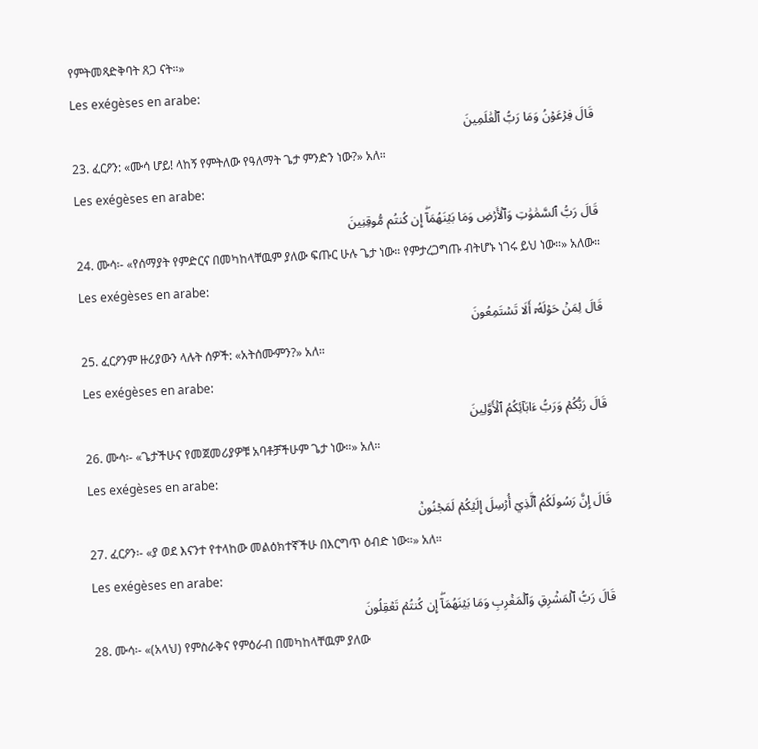የምትመጻድቅባት ጸጋ ናት።»
Les exégèses en arabe:
قَالَ فِرۡعَوۡنُ وَمَا رَبُّ ٱلۡعَٰلَمِينَ
23. ፈርዖን: «ሙሳ ሆይ! ላከኝ የምትለው የዓለማት ጌታ ምንድን ነው?» አለ።
Les exégèses en arabe:
قَالَ رَبُّ ٱلسَّمَٰوَٰتِ وَٱلۡأَرۡضِ وَمَا بَيۡنَهُمَآۖ إِن كُنتُم مُّوقِنِينَ
24. ሙሳ፡- «የሰማያት የምድርና በመካከላቸዉም ያለው ፍጡር ሁሉ ጌታ ነው። የምታረጋግጡ ብትሆኑ ነገሩ ይህ ነው።» አለው።
Les exégèses en arabe:
قَالَ لِمَنۡ حَوۡلَهُۥٓ أَلَا تَسۡتَمِعُونَ
25. ፈርዖንም ዙሪያውን ላሉት ሰዎች: «አትሰሙምን?» አለ።
Les exégèses en arabe:
قَالَ رَبُّكُمۡ وَرَبُّ ءَابَآئِكُمُ ٱلۡأَوَّلِينَ
26. ሙሳ፡- «ጌታችሁና የመጀመሪያዎቹ አባቶቻችሁም ጌታ ነው።» አለ።
Les exégèses en arabe:
قَالَ إِنَّ رَسُولَكُمُ ٱلَّذِيٓ أُرۡسِلَ إِلَيۡكُمۡ لَمَجۡنُونٞ
27. ፈርዖን፡- «ያ ወደ እናንተ የተላከው መልዕክተኛችሁ በእርግጥ ዕብድ ነው።» አለ።
Les exégèses en arabe:
قَالَ رَبُّ ٱلۡمَشۡرِقِ وَٱلۡمَغۡرِبِ وَمَا بَيۡنَهُمَآۖ إِن كُنتُمۡ تَعۡقِلُونَ
28. ሙሳ፡- «(አላህ) የምስራቅና የምዕራብ በመካከላቸዉም ያለው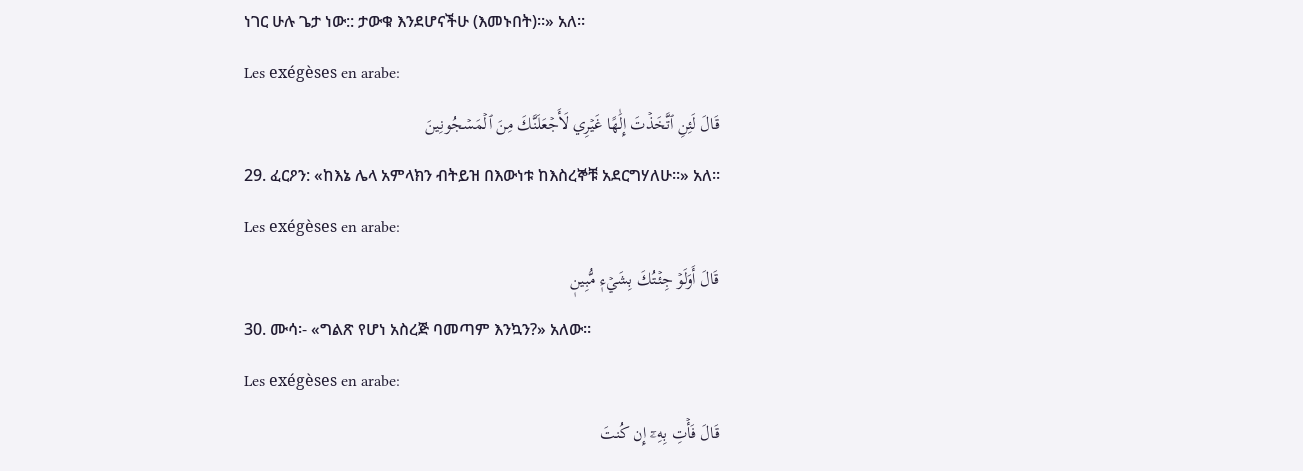ነገር ሁሉ ጌታ ነው:: ታውቁ እንደሆናችሁ (እመኑበት)።» አለ።
Les exégèses en arabe:
قَالَ لَئِنِ ٱتَّخَذۡتَ إِلَٰهًا غَيۡرِي لَأَجۡعَلَنَّكَ مِنَ ٱلۡمَسۡجُونِينَ
29. ፈርዖን: «ከእኔ ሌላ አምላክን ብትይዝ በእውነቱ ከእስረኞቹ አደርግሃለሁ።» አለ።
Les exégèses en arabe:
قَالَ أَوَلَوۡ جِئۡتُكَ بِشَيۡءٖ مُّبِينٖ
30. ሙሳ፡- «ግልጽ የሆነ አስረጅ ባመጣም እንኳን?» አለው።
Les exégèses en arabe:
قَالَ فَأۡتِ بِهِۦٓ إِن كُنتَ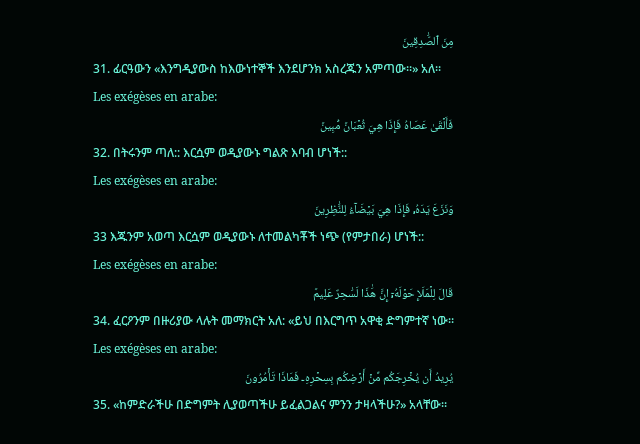مِنَ ٱلصَّٰدِقِينَ
31. ፊርዓውን «እንግዲያውስ ከእውነተኞች እንደሆንክ አስረጁን አምጣው።» አለ።
Les exégèses en arabe:
فَأَلۡقَىٰ عَصَاهُ فَإِذَا هِيَ ثُعۡبَانٞ مُّبِينٞ
32. በትሩንም ጣለ:: እርሷም ወዲያውኑ ግልጽ እባብ ሆነች::
Les exégèses en arabe:
وَنَزَعَ يَدَهُۥ فَإِذَا هِيَ بَيۡضَآءُ لِلنَّٰظِرِينَ
33 እጁንም አወጣ እርሷም ወዲያውኑ ለተመልካቾች ነጭ (የምታበራ) ሆነች::
Les exégèses en arabe:
قَالَ لِلۡمَلَإِ حَوۡلَهُۥٓ إِنَّ هَٰذَا لَسَٰحِرٌ عَلِيمٞ
34. ፈርዖንም በዙሪያው ላሉት መማክርት አለ: «ይህ በእርግጥ አዋቂ ድግምተኛ ነው።
Les exégèses en arabe:
يُرِيدُ أَن يُخۡرِجَكُم مِّنۡ أَرۡضِكُم بِسِحۡرِهِۦ فَمَاذَا تَأۡمُرُونَ
35. «ከምድራችሁ በድግምት ሊያወጣችሁ ይፈልጋልና ምንን ታዛላችሁ?» አላቸው።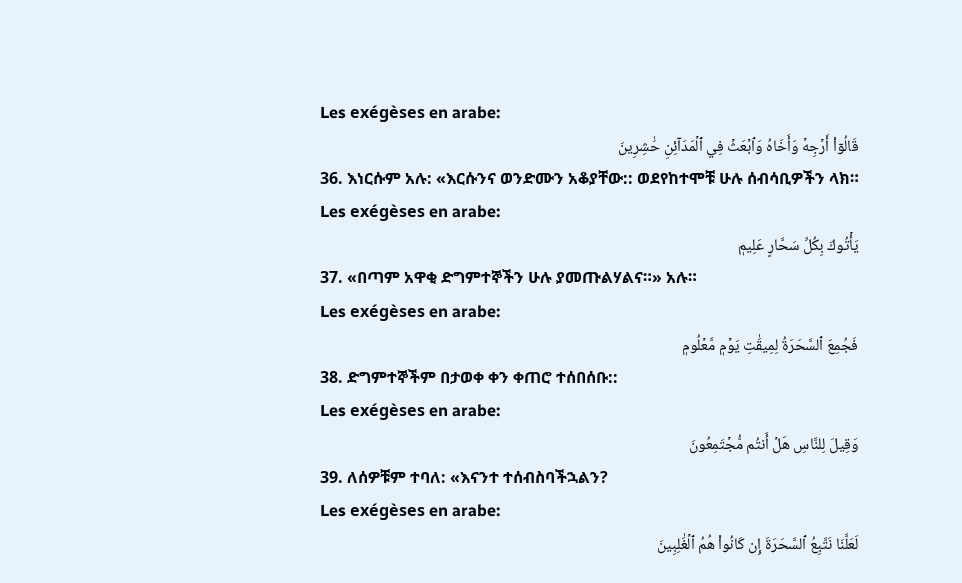Les exégèses en arabe:
قَالُوٓاْ أَرۡجِهۡ وَأَخَاهُ وَٱبۡعَثۡ فِي ٱلۡمَدَآئِنِ حَٰشِرِينَ
36. እነርሱም አሉ: «እርሱንና ወንድሙን አቆያቸው:: ወደየከተሞቹ ሁሉ ሰብሳቢዎችን ላክ።
Les exégèses en arabe:
يَأۡتُوكَ بِكُلِّ سَحَّارٍ عَلِيمٖ
37. «በጣም አዋቂ ድግምተኞችን ሁሉ ያመጡልሃልና።» አሉ።
Les exégèses en arabe:
فَجُمِعَ ٱلسَّحَرَةُ لِمِيقَٰتِ يَوۡمٖ مَّعۡلُومٖ
38. ድግምተኞችም በታወቀ ቀን ቀጠሮ ተሰበሰቡ::
Les exégèses en arabe:
وَقِيلَ لِلنَّاسِ هَلۡ أَنتُم مُّجۡتَمِعُونَ
39. ለሰዎቹም ተባለ: «እናንተ ተሰብስባችኋልን?
Les exégèses en arabe:
لَعَلَّنَا نَتَّبِعُ ٱلسَّحَرَةَ إِن كَانُواْ هُمُ ٱلۡغَٰلِبِينَ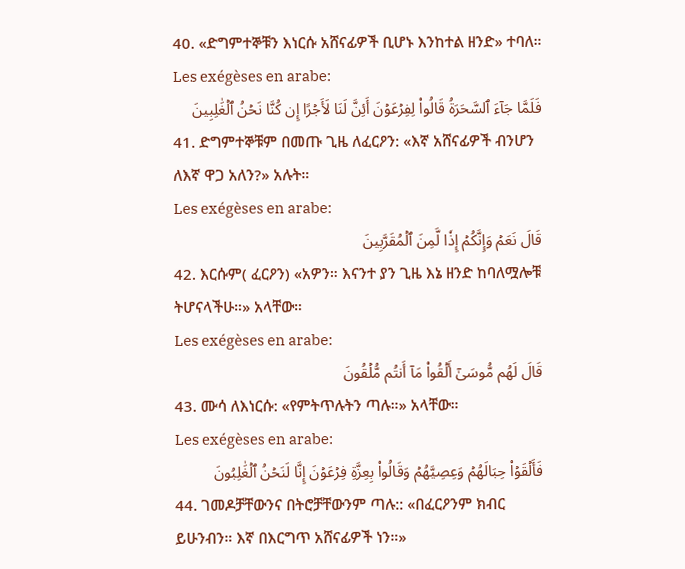40. «ድግምተኞቹን እነርሱ አሸናፊዎች ቢሆኑ እንከተል ዘንድ» ተባለ።
Les exégèses en arabe:
فَلَمَّا جَآءَ ٱلسَّحَرَةُ قَالُواْ لِفِرۡعَوۡنَ أَئِنَّ لَنَا لَأَجۡرًا إِن كُنَّا نَحۡنُ ٱلۡغَٰلِبِينَ
41. ድግምተኞቹም በመጡ ጊዜ ለፈርዖን: «እኛ አሸናፊዎች ብንሆን ለእኛ ዋጋ አለን?» አሉት።
Les exégèses en arabe:
قَالَ نَعَمۡ وَإِنَّكُمۡ إِذٗا لَّمِنَ ٱلۡمُقَرَّبِينَ
42. እርሱም( ፈርዖን) «አዎን። እናንተ ያን ጊዜ እኔ ዘንድ ከባለሟሎቹ ትሆናላችሁ።» አላቸው።
Les exégèses en arabe:
قَالَ لَهُم مُّوسَىٰٓ أَلۡقُواْ مَآ أَنتُم مُّلۡقُونَ
43. ሙሳ ለእነርሱ: «የምትጥሉትን ጣሉ።» አላቸው።
Les exégèses en arabe:
فَأَلۡقَوۡاْ حِبَالَهُمۡ وَعِصِيَّهُمۡ وَقَالُواْ بِعِزَّةِ فِرۡعَوۡنَ إِنَّا لَنَحۡنُ ٱلۡغَٰلِبُونَ
44. ገመዶቻቸውንና በትሮቻቸውንም ጣሉ:: «በፈርዖንም ክብር ይሁንብን። እኛ በእርግጥ አሸናፊዎች ነን።»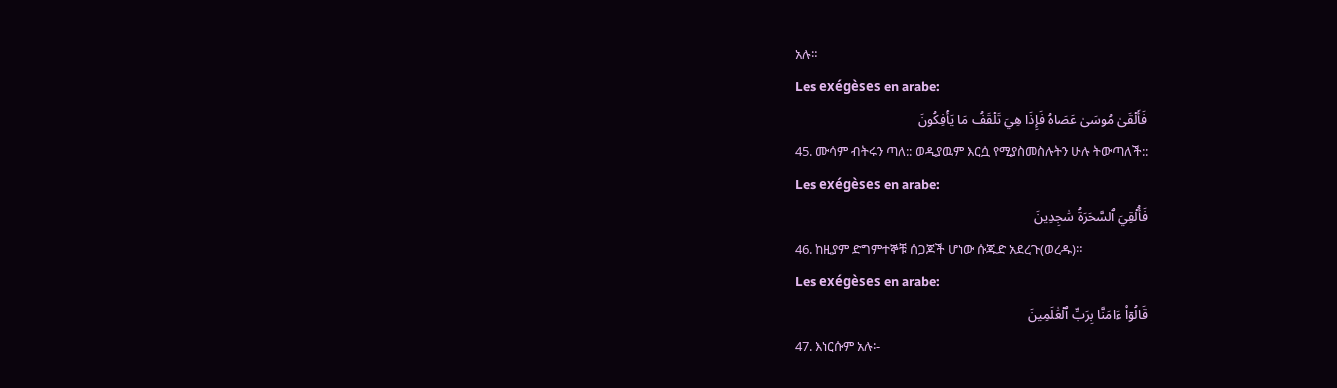አሉ።
Les exégèses en arabe:
فَأَلۡقَىٰ مُوسَىٰ عَصَاهُ فَإِذَا هِيَ تَلۡقَفُ مَا يَأۡفِكُونَ
45. ሙሳም ብትሩን ጣለ:: ወዲያዉም እርሷ የሚያስመስሉትን ሁሉ ትውጣለች::
Les exégèses en arabe:
فَأُلۡقِيَ ٱلسَّحَرَةُ سَٰجِدِينَ
46. ከዚያም ድግምተኞቹ ሰጋጆች ሆነው ሱጁድ አደረጉ(ወረዱ)።
Les exégèses en arabe:
قَالُوٓاْ ءَامَنَّا بِرَبِّ ٱلۡعَٰلَمِينَ
47. እነርሱም አሉ፡-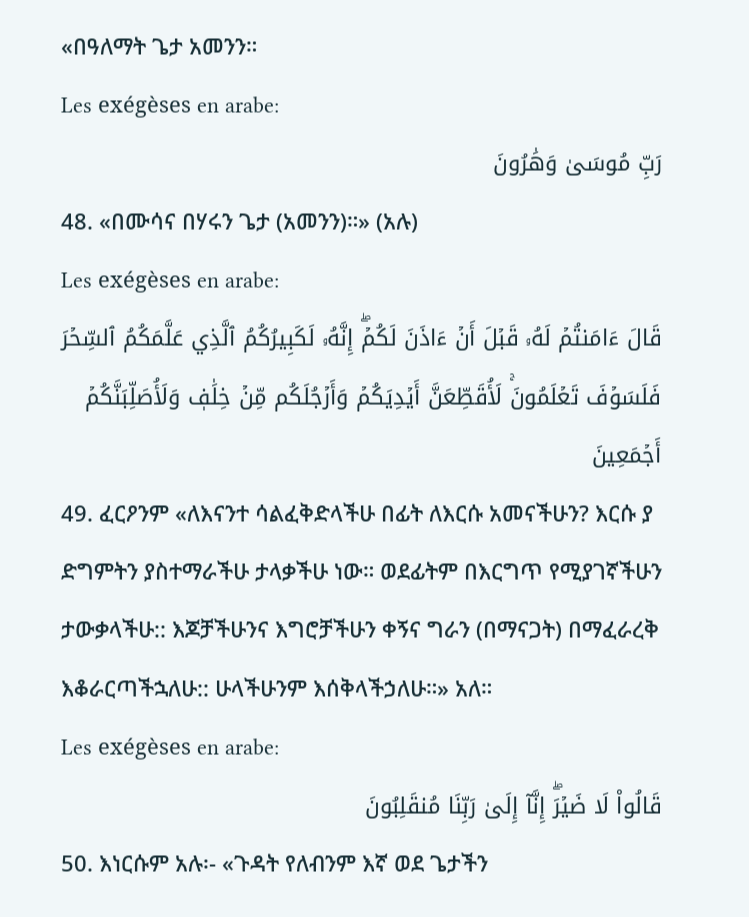«በዓለማት ጌታ አመንን።
Les exégèses en arabe:
رَبِّ مُوسَىٰ وَهَٰرُونَ
48. «በሙሳና በሃሩን ጌታ (አመንን)።» (አሉ)
Les exégèses en arabe:
قَالَ ءَامَنتُمۡ لَهُۥ قَبۡلَ أَنۡ ءَاذَنَ لَكُمۡۖ إِنَّهُۥ لَكَبِيرُكُمُ ٱلَّذِي عَلَّمَكُمُ ٱلسِّحۡرَ فَلَسَوۡفَ تَعۡلَمُونَۚ لَأُقَطِّعَنَّ أَيۡدِيَكُمۡ وَأَرۡجُلَكُم مِّنۡ خِلَٰفٖ وَلَأُصَلِّبَنَّكُمۡ أَجۡمَعِينَ
49. ፈርዖንም «ለእናንተ ሳልፈቅድላችሁ በፊት ለእርሱ አመናችሁን? እርሱ ያ ድግምትን ያስተማራችሁ ታላቃችሁ ነው። ወደፊትም በእርግጥ የሚያገኛችሁን ታውቃላችሁ:: እጆቻችሁንና እግሮቻችሁን ቀኝና ግራን (በማናጋት) በማፈራረቅ እቆራርጣችኋለሁ:: ሁላችሁንም እሰቅላችኃለሁ።» አለ።
Les exégèses en arabe:
قَالُواْ لَا ضَيۡرَۖ إِنَّآ إِلَىٰ رَبِّنَا مُنقَلِبُونَ
50. እነርሱም አሉ፡- «ጉዳት የለብንም እኛ ወደ ጌታችን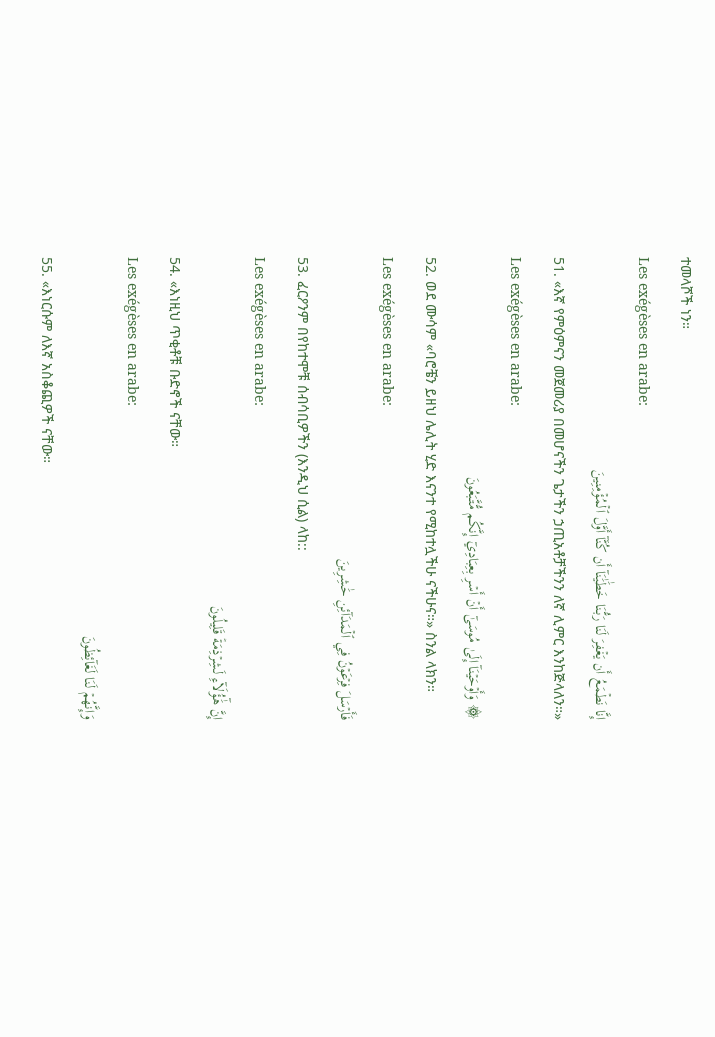ተመላሾች ነን።
Les exégèses en arabe:
إِنَّا نَطۡمَعُ أَن يَغۡفِرَ لَنَا رَبُّنَا خَطَٰيَٰنَآ أَن كُنَّآ أَوَّلَ ٱلۡمُؤۡمِنِينَ
51. «እኛ የምዕምናን መጀመሪያ በመሆናችን ጌታችን ኃጢአቶቻችንን ለኛ ሊምር እንከጅላለን።»
Les exégèses en arabe:
۞ وَأَوۡحَيۡنَآ إِلَىٰ مُوسَىٰٓ أَنۡ أَسۡرِ بِعِبَادِيٓ إِنَّكُم مُّتَّبَعُونَ
52. ወደ ሙሳም «ባሮቼን ይዘህ ሌሊት ሂድ እናንተ የሚከተሏችሁ ናችሁና።» ስንል ላክን።
Les exégèses en arabe:
فَأَرۡسَلَ فِرۡعَوۡنُ فِي ٱلۡمَدَآئِنِ حَٰشِرِينَ
53. ፈርዖንም በየከተሞቹ ሰብሳቢዎችን (እንዲህ ሲል) ላከ::
Les exégèses en arabe:
إِنَّ هَٰٓؤُلَآءِ لَشِرۡذِمَةٞ قَلِيلُونَ
54. «እነዚህ ጥቂቶቹ ቡድኖች ናቸው።
Les exégèses en arabe:
وَإِنَّهُمۡ لَنَا لَغَآئِظُونَ
55. «እነርሱም ለእኛ አስቆጪዎች ናቸው።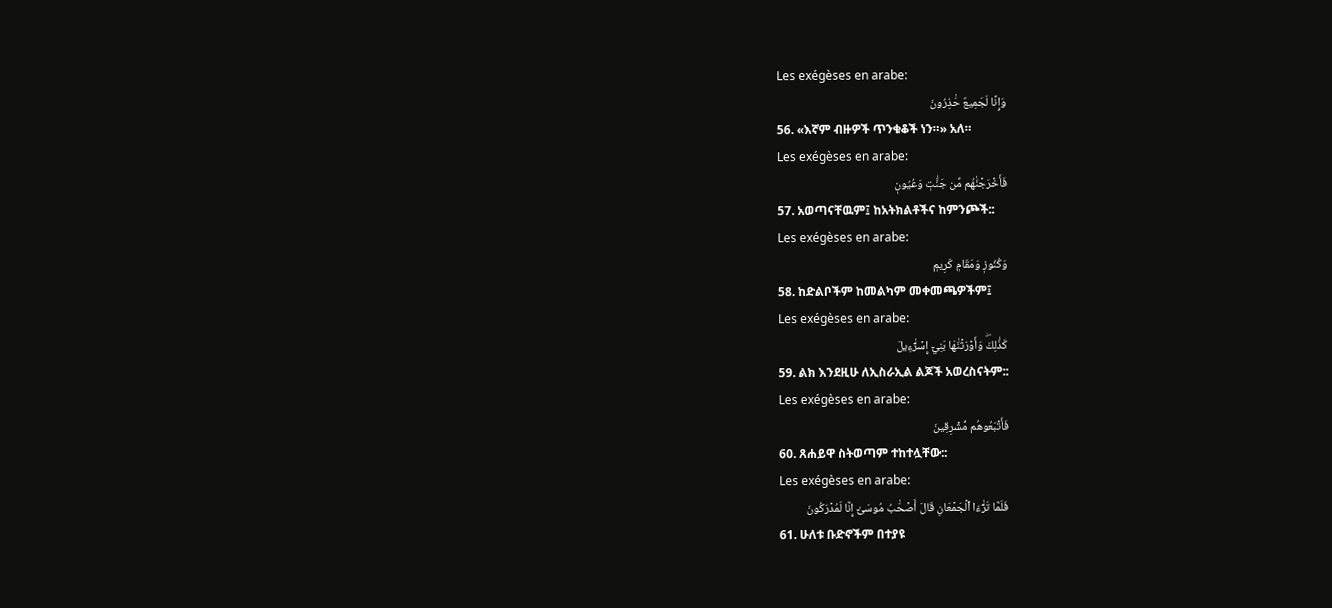Les exégèses en arabe:
وَإِنَّا لَجَمِيعٌ حَٰذِرُونَ
56. «እኛም ብዙዎች ጥንቁቆች ነን።» አለ።
Les exégèses en arabe:
فَأَخۡرَجۡنَٰهُم مِّن جَنَّٰتٖ وَعُيُونٖ
57. አወጣናቸዉም፤ ከአትክልቶችና ከምንጮች::
Les exégèses en arabe:
وَكُنُوزٖ وَمَقَامٖ كَرِيمٖ
58. ከድልቦችም ከመልካም መቀመጫዎችም፤
Les exégèses en arabe:
كَذَٰلِكَۖ وَأَوۡرَثۡنَٰهَا بَنِيٓ إِسۡرَٰٓءِيلَ
59. ልክ እንደዚሁ ለኢስራኢል ልጆች አወረስናትም::
Les exégèses en arabe:
فَأَتۡبَعُوهُم مُّشۡرِقِينَ
60. ጸሐይዋ ስትወጣም ተከተሏቸው::
Les exégèses en arabe:
فَلَمَّا تَرَٰٓءَا ٱلۡجَمۡعَانِ قَالَ أَصۡحَٰبُ مُوسَىٰٓ إِنَّا لَمُدۡرَكُونَ
61. ሁለቱ ቡድኖችም በተያዩ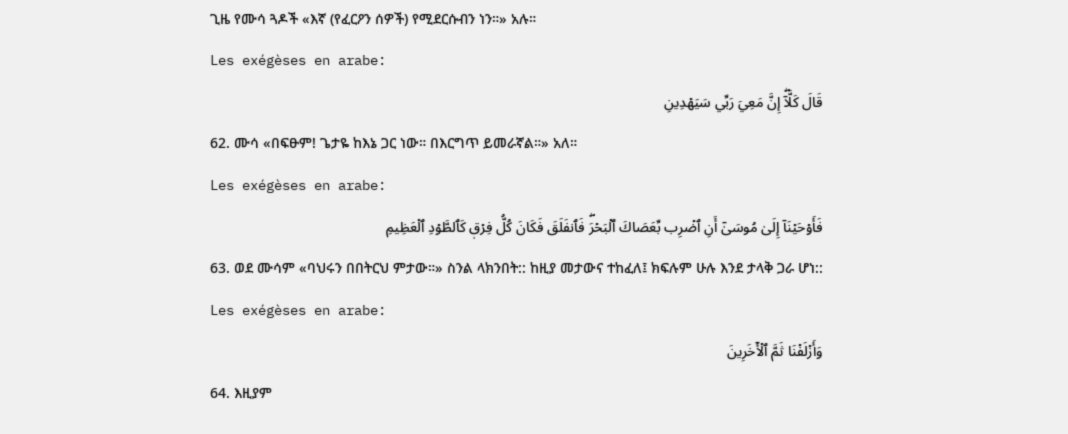ጊዜ የሙሳ ጓዶች «እኛ (የፈርዖን ሰዎች) የሚደርሱብን ነን።» አሉ።
Les exégèses en arabe:
قَالَ كَلَّآۖ إِنَّ مَعِيَ رَبِّي سَيَهۡدِينِ
62. ሙሳ «በፍፁም! ጌታዬ ከእኔ ጋር ነው። በእርግጥ ይመራኛል።» አለ።
Les exégèses en arabe:
فَأَوۡحَيۡنَآ إِلَىٰ مُوسَىٰٓ أَنِ ٱضۡرِب بِّعَصَاكَ ٱلۡبَحۡرَۖ فَٱنفَلَقَ فَكَانَ كُلُّ فِرۡقٖ كَٱلطَّوۡدِ ٱلۡعَظِيمِ
63. ወደ ሙሳም «ባህሩን በበትርህ ምታው።» ስንል ላክንበት:: ከዚያ መታውና ተከፈለ፤ ክፍሉም ሁሉ እንደ ታላቅ ጋራ ሆነ::
Les exégèses en arabe:
وَأَزۡلَفۡنَا ثَمَّ ٱلۡأٓخَرِينَ
64. እዚያም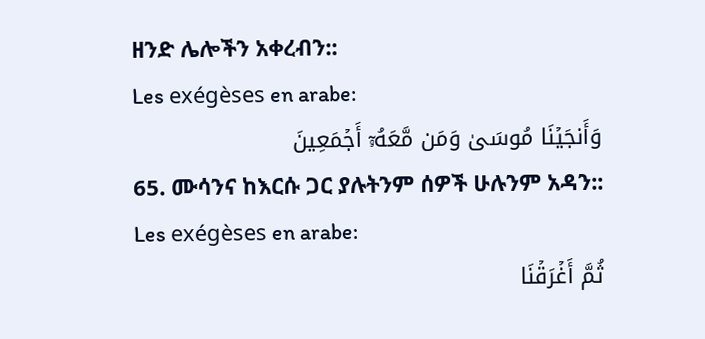ዘንድ ሌሎችን አቀረብን::
Les exégèses en arabe:
وَأَنجَيۡنَا مُوسَىٰ وَمَن مَّعَهُۥٓ أَجۡمَعِينَ
65. ሙሳንና ከእርሱ ጋር ያሉትንም ሰዎች ሁሉንም አዳን::
Les exégèses en arabe:
ثُمَّ أَغۡرَقۡنَا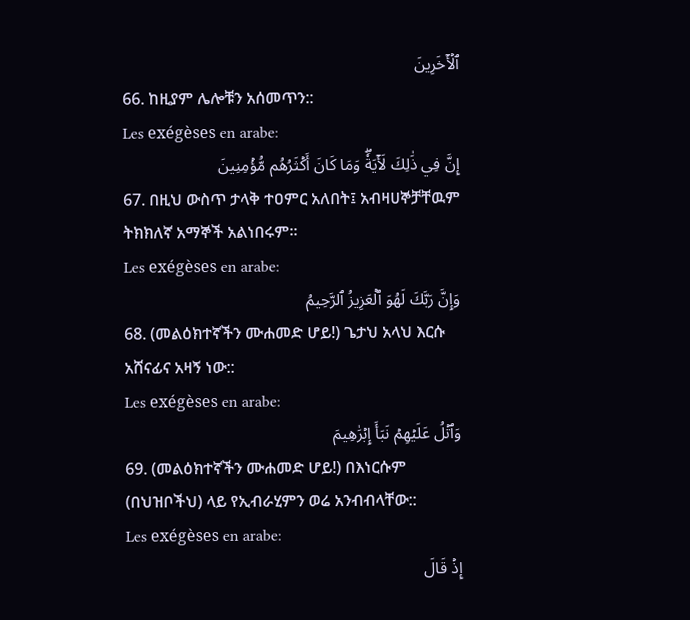ٱلۡأٓخَرِينَ
66. ከዚያም ሌሎቹን አሰመጥን::
Les exégèses en arabe:
إِنَّ فِي ذَٰلِكَ لَأٓيَةٗۖ وَمَا كَانَ أَكۡثَرُهُم مُّؤۡمِنِينَ
67. በዚህ ውስጥ ታላቅ ተዐምር አለበት፤ አብዛሀኞቻቸዉም ትክክለኛ አማኞች አልነበሩም።
Les exégèses en arabe:
وَإِنَّ رَبَّكَ لَهُوَ ٱلۡعَزِيزُ ٱلرَّحِيمُ
68. (መልዕክተኛችን ሙሐመድ ሆይ!) ጌታህ አላህ እርሱ አሸናፊና አዛኝ ነው::
Les exégèses en arabe:
وَٱتۡلُ عَلَيۡهِمۡ نَبَأَ إِبۡرَٰهِيمَ
69. (መልዕክተኛችን ሙሐመድ ሆይ!) በእነርሱም (በህዝቦችህ) ላይ የኢብራሂምን ወሬ አንብብላቸው::
Les exégèses en arabe:
إِذۡ قَالَ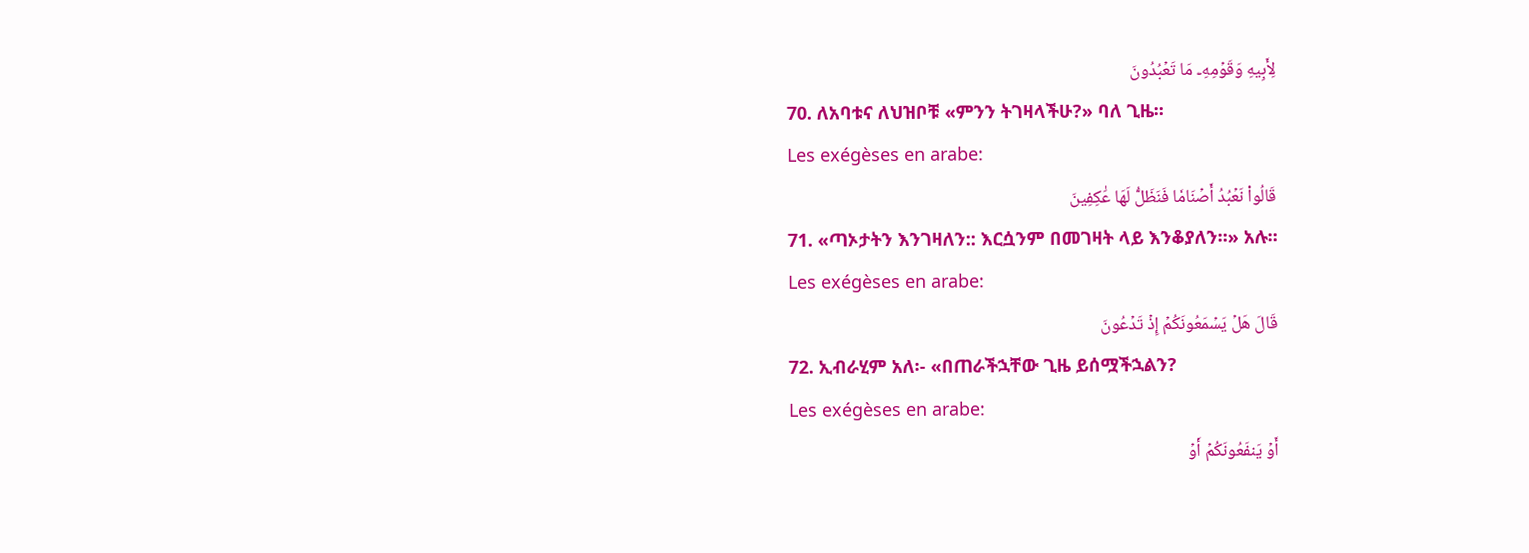لِأَبِيهِ وَقَوۡمِهِۦ مَا تَعۡبُدُونَ
70. ለአባቱና ለህዝቦቹ «ምንን ትገዛላችሁ?» ባለ ጊዜ።
Les exégèses en arabe:
قَالُواْ نَعۡبُدُ أَصۡنَامٗا فَنَظَلُّ لَهَا عَٰكِفِينَ
71. «ጣኦታትን እንገዛለን:: እርሷንም በመገዛት ላይ እንቆያለን።» አሉ።
Les exégèses en arabe:
قَالَ هَلۡ يَسۡمَعُونَكُمۡ إِذۡ تَدۡعُونَ
72. ኢብራሂም አለ፡- «በጠራችኋቸው ጊዜ ይሰሟችኋልን?
Les exégèses en arabe:
أَوۡ يَنفَعُونَكُمۡ أَوۡ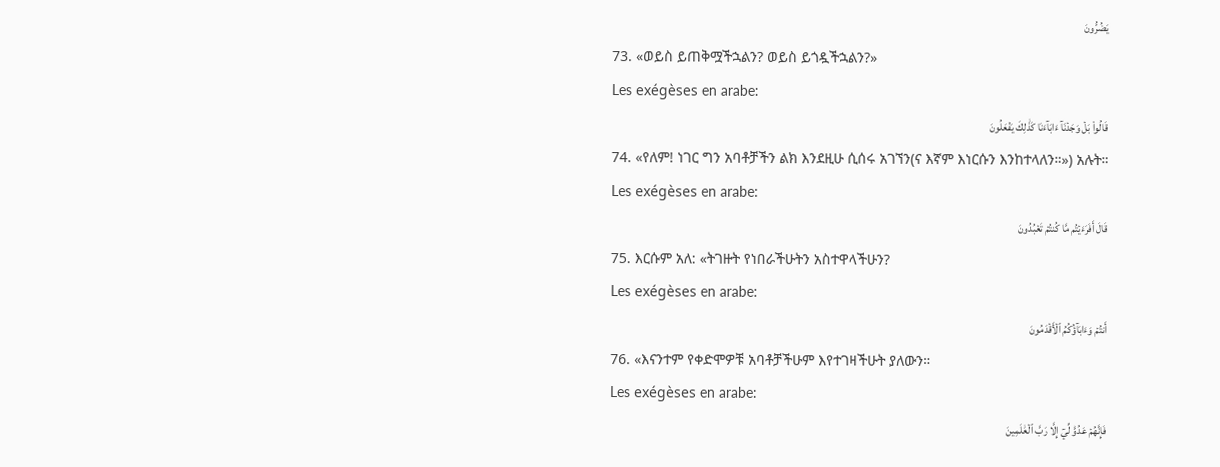يَضُرُّونَ
73. «ወይስ ይጠቅሟችኋልን? ወይስ ይጎዷችኋልን?»
Les exégèses en arabe:
قَالُواْ بَلۡ وَجَدۡنَآ ءَابَآءَنَا كَذَٰلِكَ يَفۡعَلُونَ
74. «የለም! ነገር ግን አባቶቻችን ልክ እንደዚሁ ሲሰሩ አገኘን(ና እኛም እነርሱን እንከተላለን።») አሉት።
Les exégèses en arabe:
قَالَ أَفَرَءَيۡتُم مَّا كُنتُمۡ تَعۡبُدُونَ
75. እርሱም አለ: «ትገዙት የነበራችሁትን አስተዋላችሁን?
Les exégèses en arabe:
أَنتُمۡ وَءَابَآؤُكُمُ ٱلۡأَقۡدَمُونَ
76. «እናንተም የቀድሞዎቹ አባቶቻችሁም እየተገዛችሁት ያለውን።
Les exégèses en arabe:
فَإِنَّهُمۡ عَدُوّٞ لِّيٓ إِلَّا رَبَّ ٱلۡعَٰلَمِينَ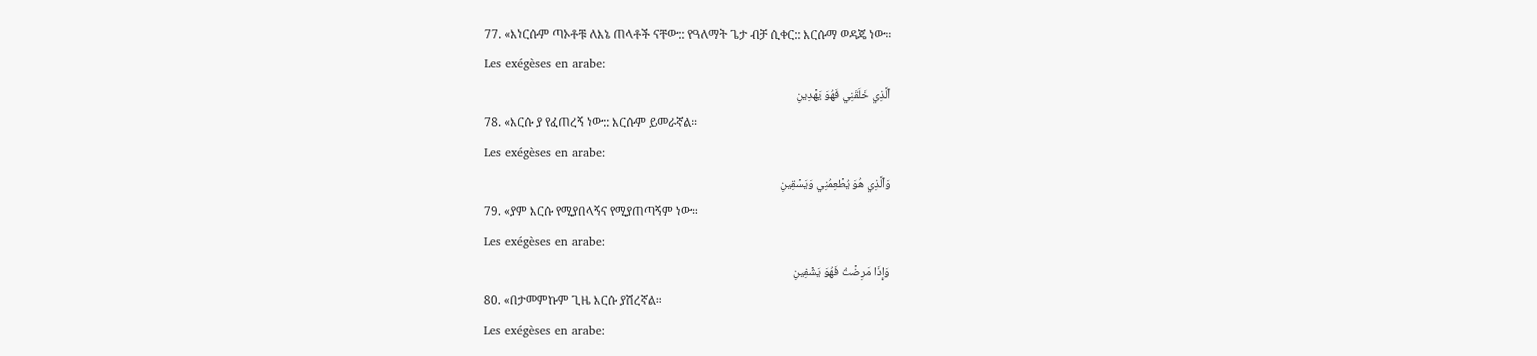77. «እነርሱም ጣኦቶቹ ለእኔ ጠላቶች ናቸው:: የዓለማት ጌታ ብቻ ሲቀር:: እርሱማ ወዳጄ ነው።
Les exégèses en arabe:
ٱلَّذِي خَلَقَنِي فَهُوَ يَهۡدِينِ
78. «እርሱ ያ የፈጠረኝ ነው:: እርሱም ይመራኛል።
Les exégèses en arabe:
وَٱلَّذِي هُوَ يُطۡعِمُنِي وَيَسۡقِينِ
79. «ያም እርሱ የሚያበላኝና የሚያጠጣኝም ነው።
Les exégèses en arabe:
وَإِذَا مَرِضۡتُ فَهُوَ يَشۡفِينِ
80. «በታመምኩም ጊዜ እርሱ ያሽረኛል።
Les exégèses en arabe: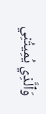وَٱلَّذِي يُمِيتُنِي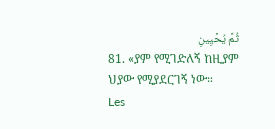ثُمَّ يُحۡيِينِ
81. «ያም የሚገድለኝ ከዚያም ህያው የሚያደርገኝ ነው።
Les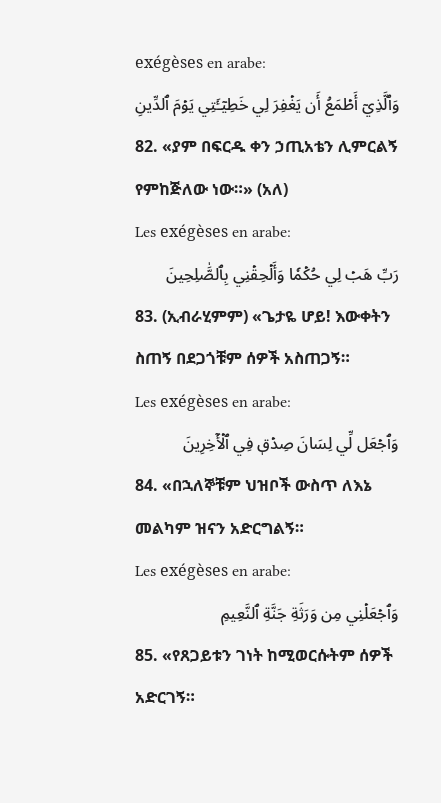exégèses en arabe:
وَٱلَّذِيٓ أَطۡمَعُ أَن يَغۡفِرَ لِي خَطِيٓـَٔتِي يَوۡمَ ٱلدِّينِ
82. «ያም በፍርዱ ቀን ኃጢአቴን ሊምርልኝ የምከጅለው ነው።» (አለ)
Les exégèses en arabe:
رَبِّ هَبۡ لِي حُكۡمٗا وَأَلۡحِقۡنِي بِٱلصَّٰلِحِينَ
83. (ኢብራሂምም) «ጌታዬ ሆይ! እውቀትን ስጠኝ በደጋጎቹም ሰዎች አስጠጋኝ።
Les exégèses en arabe:
وَٱجۡعَل لِّي لِسَانَ صِدۡقٖ فِي ٱلۡأٓخِرِينَ
84. «በኋለኞቹም ህዝቦች ውስጥ ለእኔ መልካም ዝናን አድርግልኝ።
Les exégèses en arabe:
وَٱجۡعَلۡنِي مِن وَرَثَةِ جَنَّةِ ٱلنَّعِيمِ
85. «የጸጋይቱን ገነት ከሚወርሱትም ሰዎች አድርገኝ።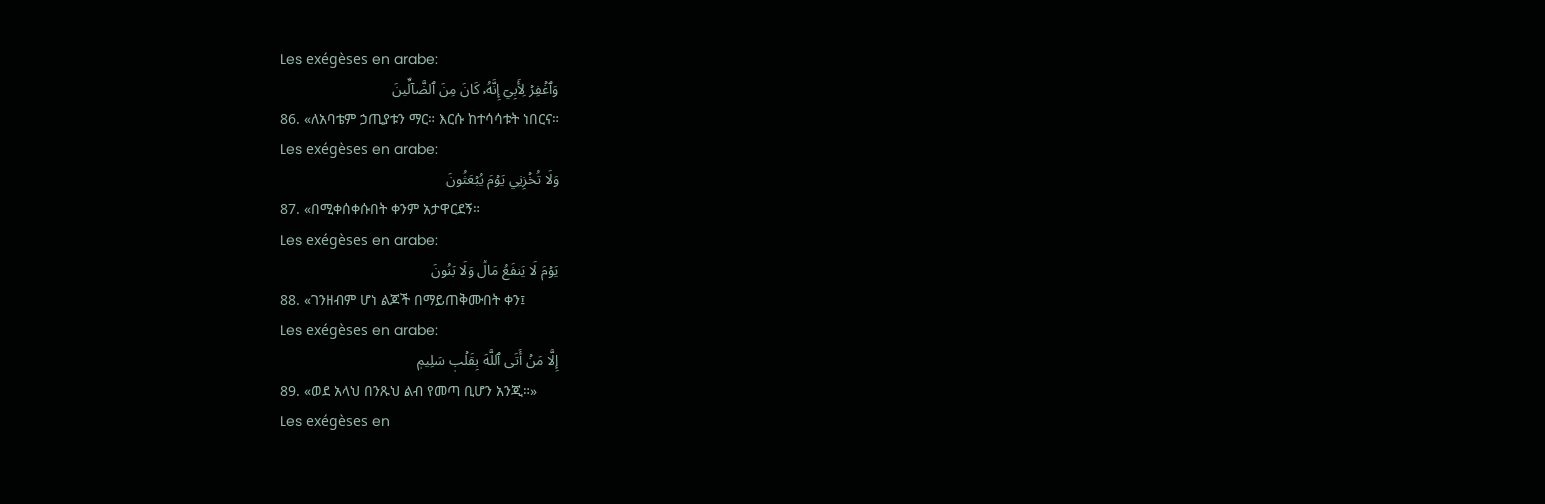Les exégèses en arabe:
وَٱغۡفِرۡ لِأَبِيٓ إِنَّهُۥ كَانَ مِنَ ٱلضَّآلِّينَ
86. «ለአባቴም ኃጢያቱን ማር። እርሱ ከተሳሳቱት ነበርና።
Les exégèses en arabe:
وَلَا تُخۡزِنِي يَوۡمَ يُبۡعَثُونَ
87. «በሚቀሰቀሱበት ቀንም አታዋርደኝ።
Les exégèses en arabe:
يَوۡمَ لَا يَنفَعُ مَالٞ وَلَا بَنُونَ
88. «ገንዘብም ሆነ ልጆች በማይጠቅሙበት ቀን፤
Les exégèses en arabe:
إِلَّا مَنۡ أَتَى ٱللَّهَ بِقَلۡبٖ سَلِيمٖ
89. «ወደ አላህ በንጹህ ልብ የመጣ ቢሆን አንጂ።»
Les exégèses en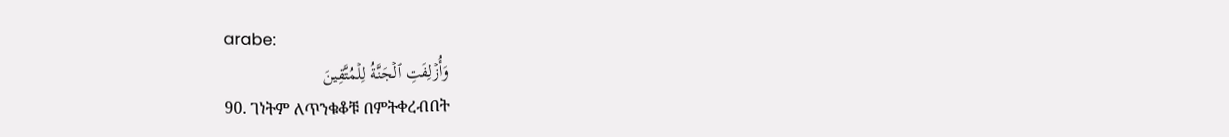arabe:
وَأُزۡلِفَتِ ٱلۡجَنَّةُ لِلۡمُتَّقِينَ
90. ገነትም ለጥንቁቆቹ በምትቀረብበት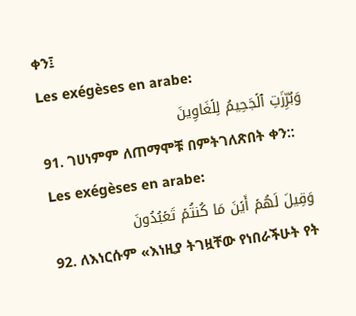ቀን፤
Les exégèses en arabe:
وَبُرِّزَتِ ٱلۡجَحِيمُ لِلۡغَاوِينَ
91. ገሀነምም ለጠማሞቹ በምትገለጽበት ቀን::
Les exégèses en arabe:
وَقِيلَ لَهُمۡ أَيۡنَ مَا كُنتُمۡ تَعۡبُدُونَ
92. ለእነርሱም «እነዚያ ትገዟቸው የነበራችሁት የት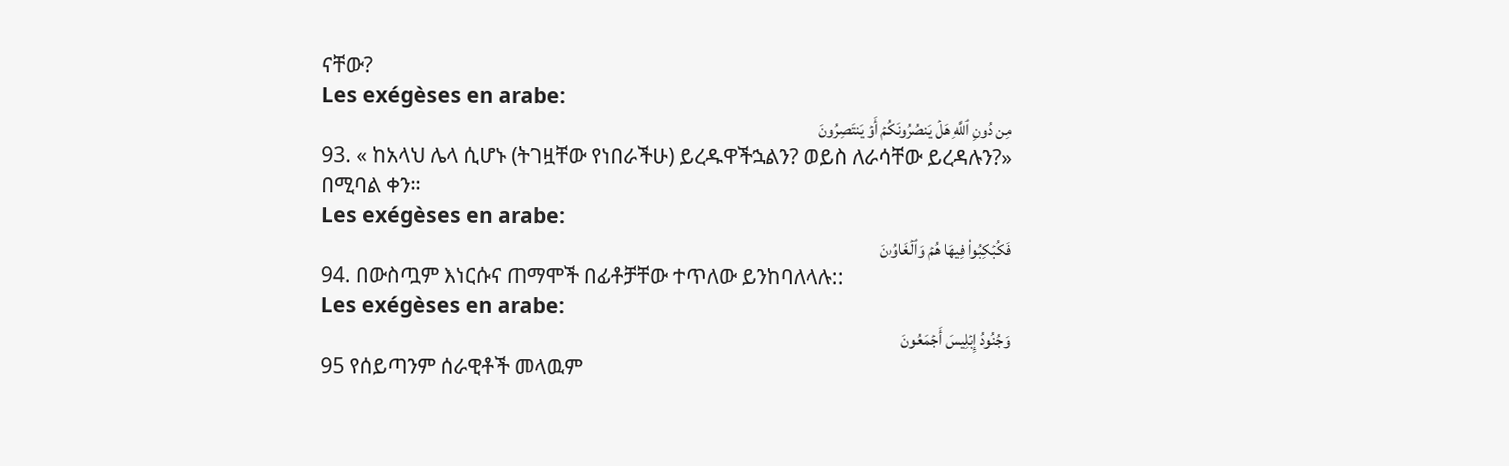ናቸው?
Les exégèses en arabe:
مِن دُونِ ٱللَّهِ هَلۡ يَنصُرُونَكُمۡ أَوۡ يَنتَصِرُونَ
93. « ከአላህ ሌላ ሲሆኑ (ትገዟቸው የነበራችሁ) ይረዱዋችኋልን? ወይስ ለራሳቸው ይረዳሉን?» በሚባል ቀን።
Les exégèses en arabe:
فَكُبۡكِبُواْ فِيهَا هُمۡ وَٱلۡغَاوُۥنَ
94. በውስጧም እነርሱና ጠማሞች በፊቶቻቸው ተጥለው ይንከባለላሉ::
Les exégèses en arabe:
وَجُنُودُ إِبۡلِيسَ أَجۡمَعُونَ
95 የሰይጣንም ሰራዊቶች መላዉም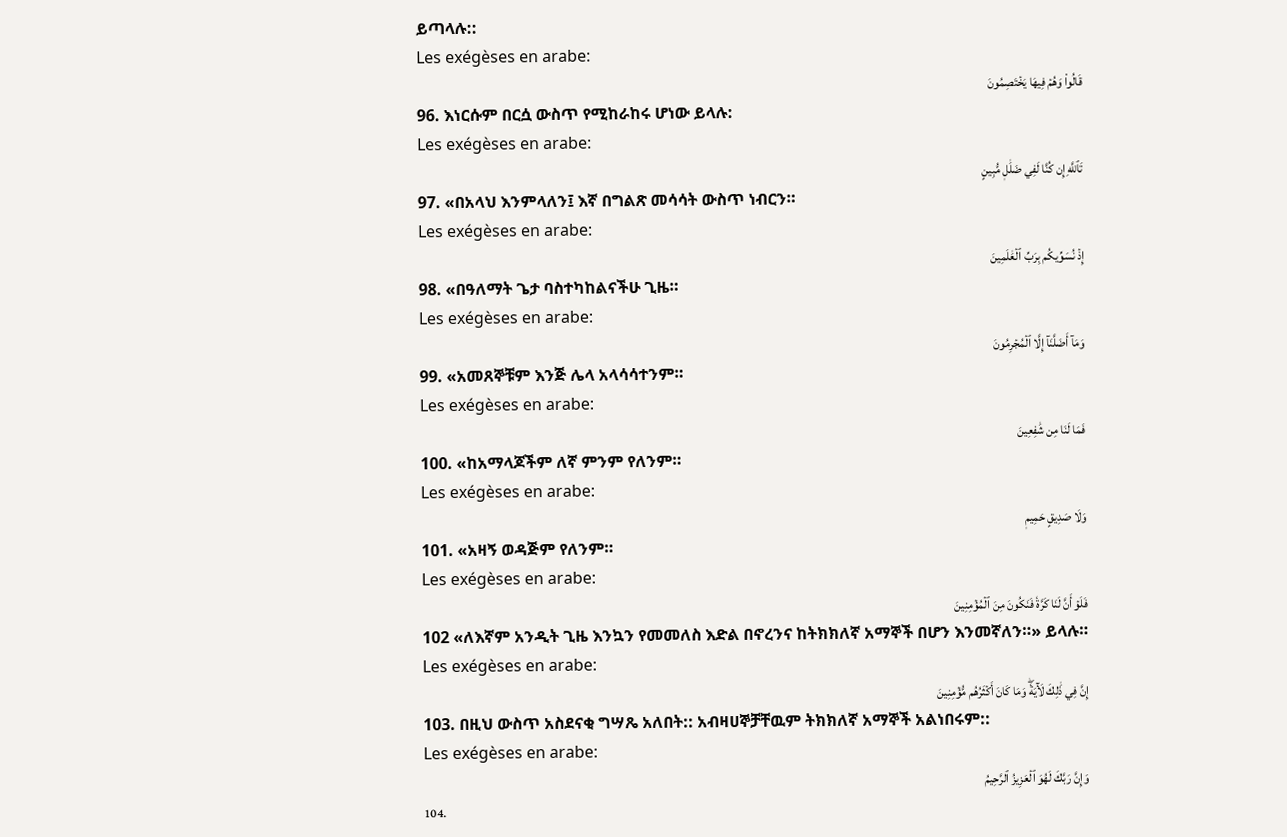ይጣላሉ::
Les exégèses en arabe:
قَالُواْ وَهُمۡ فِيهَا يَخۡتَصِمُونَ
96. እነርሱም በርሷ ውስጥ የሚከራከሩ ሆነው ይላሉ:
Les exégèses en arabe:
تَٱللَّهِ إِن كُنَّا لَفِي ضَلَٰلٖ مُّبِينٍ
97. «በአላህ እንምላለን፤ እኛ በግልጽ መሳሳት ውስጥ ነብርን።
Les exégèses en arabe:
إِذۡ نُسَوِّيكُم بِرَبِّ ٱلۡعَٰلَمِينَ
98. «በዓለማት ጌታ ባስተካከልናችሁ ጊዜ።
Les exégèses en arabe:
وَمَآ أَضَلَّنَآ إِلَّا ٱلۡمُجۡرِمُونَ
99. «አመጸኞቹም እንጅ ሌላ አላሳሳተንም።
Les exégèses en arabe:
فَمَا لَنَا مِن شَٰفِعِينَ
100. «ከአማላጆችም ለኛ ምንም የለንም።
Les exégèses en arabe:
وَلَا صَدِيقٍ حَمِيمٖ
101. «አዛኝ ወዳጅም የለንም።
Les exégèses en arabe:
فَلَوۡ أَنَّ لَنَا كَرَّةٗ فَنَكُونَ مِنَ ٱلۡمُؤۡمِنِينَ
102 «ለእኛም አንዲት ጊዜ እንኳን የመመለስ እድል በኖረንና ከትክክለኛ አማኞች በሆን እንመኛለን።» ይላሉ።
Les exégèses en arabe:
إِنَّ فِي ذَٰلِكَ لَأٓيَةٗۖ وَمَا كَانَ أَكۡثَرُهُم مُّؤۡمِنِينَ
103. በዚህ ውስጥ አስደናቂ ግሣጼ አለበት:: አብዛሀኞቻቸዉም ትክክለኛ አማኞች አልነበሩም::
Les exégèses en arabe:
وَإِنَّ رَبَّكَ لَهُوَ ٱلۡعَزِيزُ ٱلرَّحِيمُ
104.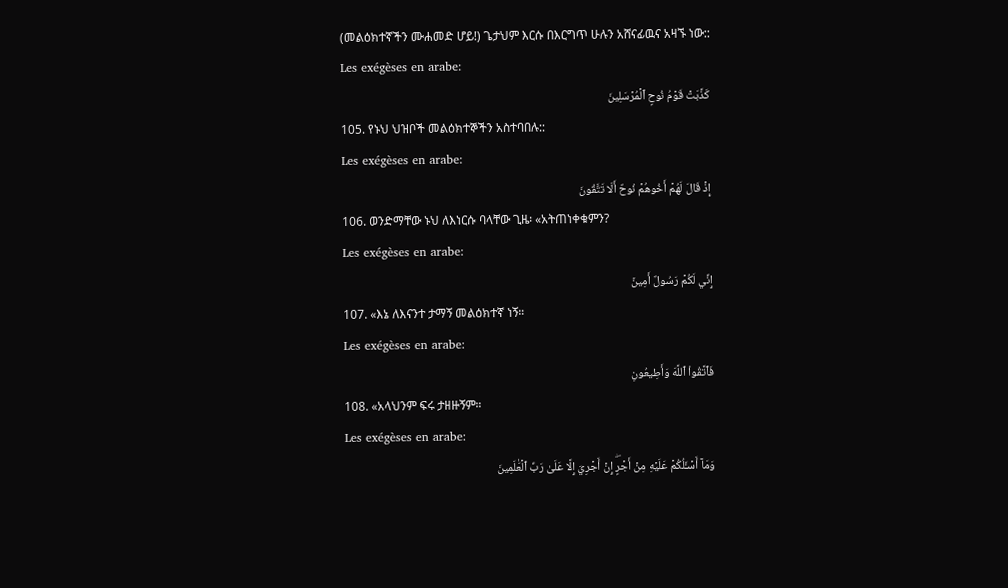(መልዕክተኛችን ሙሐመድ ሆይ!) ጌታህም እርሱ በእርግጥ ሁሉን አሸናፊዉና አዛኙ ነው::
Les exégèses en arabe:
كَذَّبَتۡ قَوۡمُ نُوحٍ ٱلۡمُرۡسَلِينَ
105. የኑህ ህዝቦች መልዕክተኞችን አስተባበሉ::
Les exégèses en arabe:
إِذۡ قَالَ لَهُمۡ أَخُوهُمۡ نُوحٌ أَلَا تَتَّقُونَ
106. ወንድማቸው ኑህ ለእነርሱ ባላቸው ጊዜ፡ «አትጠነቀቁምን?
Les exégèses en arabe:
إِنِّي لَكُمۡ رَسُولٌ أَمِينٞ
107. «እኔ ለእናንተ ታማኝ መልዕክተኛ ነኝ።
Les exégèses en arabe:
فَٱتَّقُواْ ٱللَّهَ وَأَطِيعُونِ
108. «አላህንም ፍሩ ታዘዙኝም።
Les exégèses en arabe:
وَمَآ أَسۡـَٔلُكُمۡ عَلَيۡهِ مِنۡ أَجۡرٍۖ إِنۡ أَجۡرِيَ إِلَّا عَلَىٰ رَبِّ ٱلۡعَٰلَمِينَ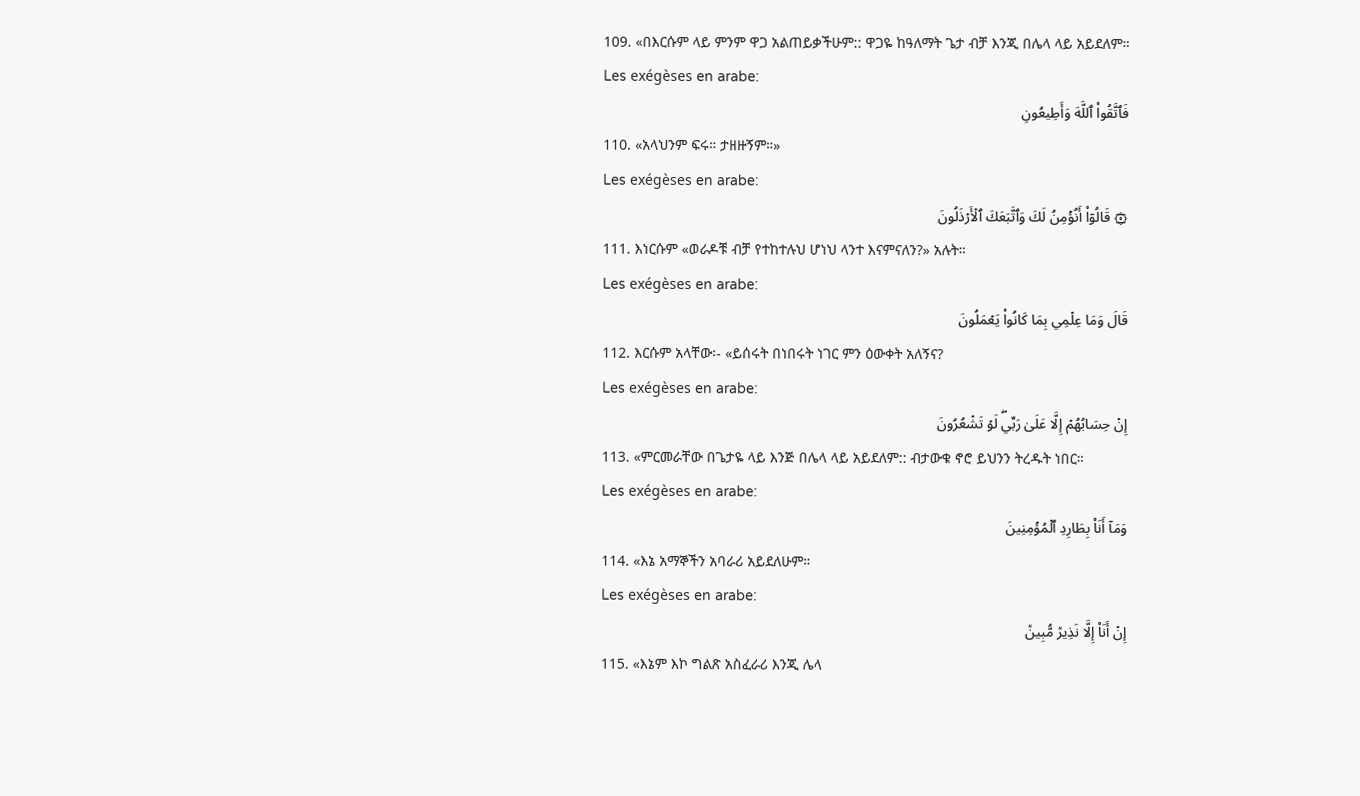109. «በእርሱም ላይ ምንም ዋጋ አልጠይቃችሁም:: ዋጋዬ ከዓለማት ጌታ ብቻ እንጂ በሌላ ላይ አይደለም።
Les exégèses en arabe:
فَٱتَّقُواْ ٱللَّهَ وَأَطِيعُونِ
110. «አላህንም ፍሩ። ታዘዙኝም።»
Les exégèses en arabe:
۞ قَالُوٓاْ أَنُؤۡمِنُ لَكَ وَٱتَّبَعَكَ ٱلۡأَرۡذَلُونَ
111. እነርሱም «ወራዶቹ ብቻ የተከተሉህ ሆነህ ላንተ እናምናለን?» አሉት።
Les exégèses en arabe:
قَالَ وَمَا عِلۡمِي بِمَا كَانُواْ يَعۡمَلُونَ
112. እርሱም አላቸው፡- «ይሰሩት በነበሩት ነገር ምን ዕውቀት አለኝና?
Les exégèses en arabe:
إِنۡ حِسَابُهُمۡ إِلَّا عَلَىٰ رَبِّيۖ لَوۡ تَشۡعُرُونَ
113. «ምርመራቸው በጌታዬ ላይ እንጅ በሌላ ላይ አይደለም:: ብታውቁ ኖሮ ይህንን ትረዱት ነበር።
Les exégèses en arabe:
وَمَآ أَنَا۠ بِطَارِدِ ٱلۡمُؤۡمِنِينَ
114. «እኔ አማኞችን አባራሪ አይደለሁም።
Les exégèses en arabe:
إِنۡ أَنَا۠ إِلَّا نَذِيرٞ مُّبِينٞ
115. «እኔም እኮ ግልጽ አስፈራሪ እንጂ ሌላ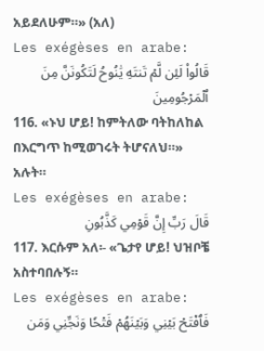አይደለሁም።» (አለ)
Les exégèses en arabe:
قَالُواْ لَئِن لَّمۡ تَنتَهِ يَٰنُوحُ لَتَكُونَنَّ مِنَ ٱلۡمَرۡجُومِينَ
116. «ኑህ ሆይ! ከምትለው ባትከለከል በእርግጥ ከሚወገሩት ትሆናለህ።» አሉት።
Les exégèses en arabe:
قَالَ رَبِّ إِنَّ قَوۡمِي كَذَّبُونِ
117. እርሱም አለ፡- «ጌታየ ሆይ! ህዝቦቼ አስተባበሉኝ።
Les exégèses en arabe:
فَٱفۡتَحۡ بَيۡنِي وَبَيۡنَهُمۡ فَتۡحٗا وَنَجِّنِي وَمَن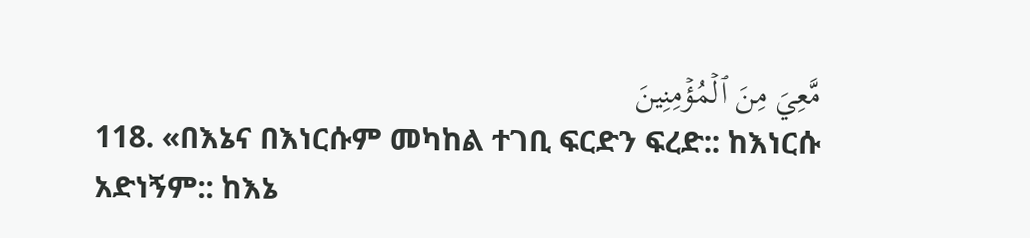مَّعِيَ مِنَ ٱلۡمُؤۡمِنِينَ
118. «በእኔና በእነርሱም መካከል ተገቢ ፍርድን ፍረድ:: ከእነርሱ አድነኝም:: ከእኔ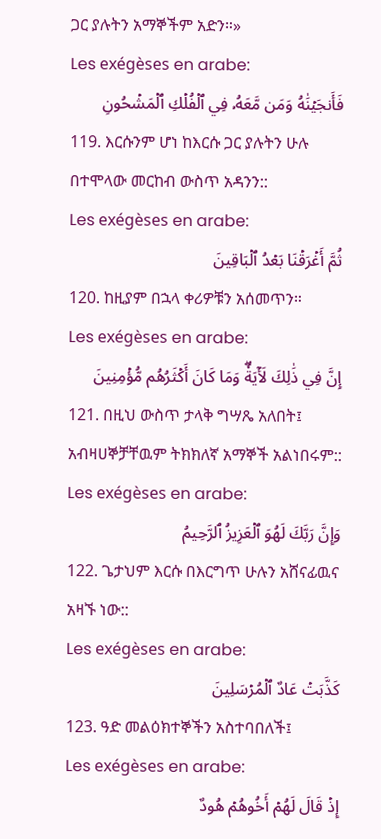ጋር ያሉትን አማኞችም አድን።»
Les exégèses en arabe:
فَأَنجَيۡنَٰهُ وَمَن مَّعَهُۥ فِي ٱلۡفُلۡكِ ٱلۡمَشۡحُونِ
119. እርሱንም ሆነ ከእርሱ ጋር ያሉትን ሁሉ በተሞላው መርከብ ውስጥ አዳንን::
Les exégèses en arabe:
ثُمَّ أَغۡرَقۡنَا بَعۡدُ ٱلۡبَاقِينَ
120. ከዚያም በኋላ ቀሪዎቹን አሰመጥን።
Les exégèses en arabe:
إِنَّ فِي ذَٰلِكَ لَأٓيَةٗۖ وَمَا كَانَ أَكۡثَرُهُم مُّؤۡمِنِينَ
121. በዚህ ውስጥ ታላቅ ግሣጼ አለበት፤ አብዛሀኞቻቸዉም ትክክለኛ አማኞች አልነበሩም::
Les exégèses en arabe:
وَإِنَّ رَبَّكَ لَهُوَ ٱلۡعَزِيزُ ٱلرَّحِيمُ
122. ጌታህም እርሱ በእርግጥ ሁሉን አሸናፊዉና አዛኙ ነው::
Les exégèses en arabe:
كَذَّبَتۡ عَادٌ ٱلۡمُرۡسَلِينَ
123. ዓድ መልዕክተኞችን አስተባበለች፤
Les exégèses en arabe:
إِذۡ قَالَ لَهُمۡ أَخُوهُمۡ هُودٌ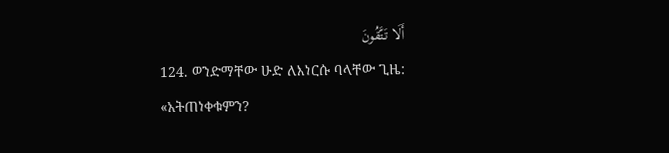أَلَا تَتَّقُونَ
124. ወንድማቸው ሁድ ለእነርሱ ባላቸው ጊዜ: «አትጠነቀቁምን?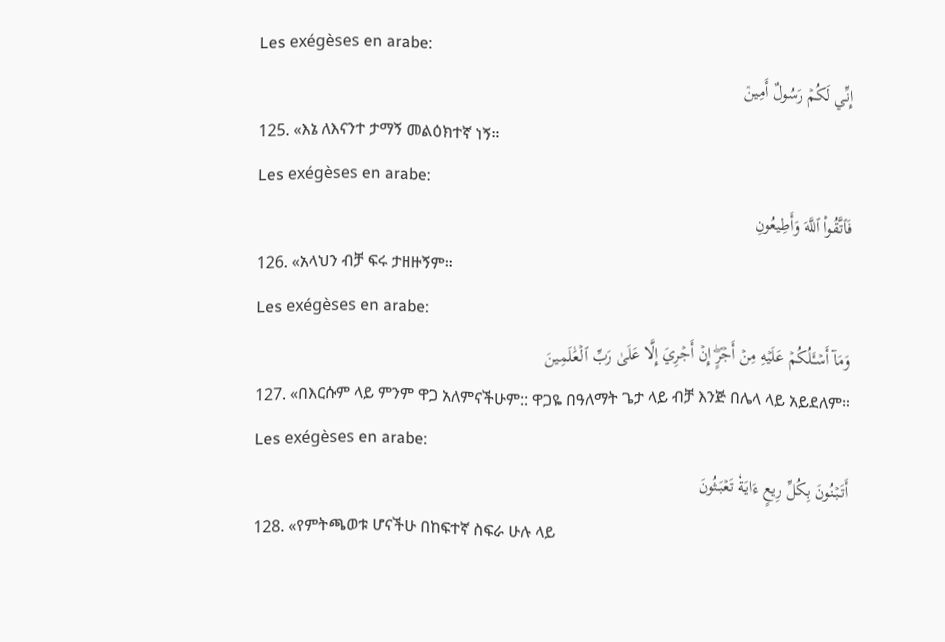Les exégèses en arabe:
إِنِّي لَكُمۡ رَسُولٌ أَمِينٞ
125. «እኔ ለእናንተ ታማኝ መልዕክተኛ ነኝ።
Les exégèses en arabe:
فَٱتَّقُواْ ٱللَّهَ وَأَطِيعُونِ
126. «አላህን ብቻ ፍሩ ታዘዙኝም።
Les exégèses en arabe:
وَمَآ أَسۡـَٔلُكُمۡ عَلَيۡهِ مِنۡ أَجۡرٍۖ إِنۡ أَجۡرِيَ إِلَّا عَلَىٰ رَبِّ ٱلۡعَٰلَمِينَ
127. «በእርሱም ላይ ምንም ዋጋ አለምናችሁም:: ዋጋዬ በዓለማት ጌታ ላይ ብቻ እንጅ በሌላ ላይ አይደለም።
Les exégèses en arabe:
أَتَبۡنُونَ بِكُلِّ رِيعٍ ءَايَةٗ تَعۡبَثُونَ
128. «የምትጫወቱ ሆናችሁ በከፍተኛ ስፍራ ሁሉ ላይ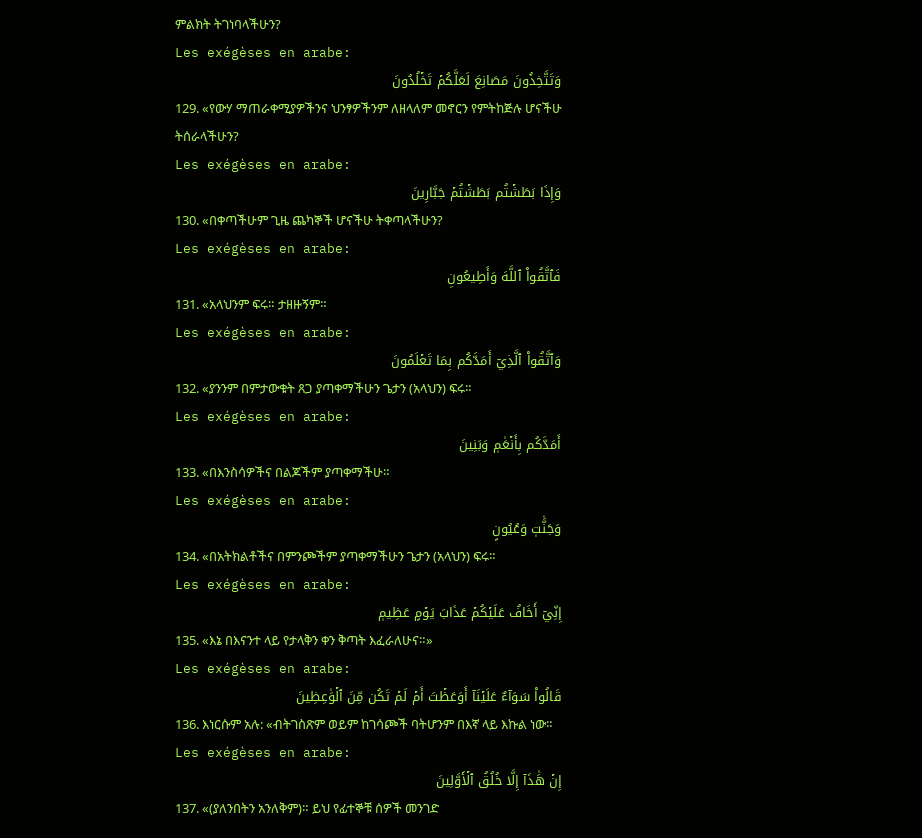ምልክት ትገነባላችሁን?
Les exégèses en arabe:
وَتَتَّخِذُونَ مَصَانِعَ لَعَلَّكُمۡ تَخۡلُدُونَ
129. «የውሃ ማጠራቀሚያዎችንና ህንፃዎችንም ለዘላለም መኖርን የምትከጅሉ ሆናችሁ ትሰራላችሁን?
Les exégèses en arabe:
وَإِذَا بَطَشۡتُم بَطَشۡتُمۡ جَبَّارِينَ
130. «በቀጣችሁም ጊዜ ጨካኞች ሆናችሁ ትቀጣላችሁን?
Les exégèses en arabe:
فَٱتَّقُواْ ٱللَّهَ وَأَطِيعُونِ
131. «አላህንም ፍሩ። ታዘዙኝም።
Les exégèses en arabe:
وَٱتَّقُواْ ٱلَّذِيٓ أَمَدَّكُم بِمَا تَعۡلَمُونَ
132. «ያንንም በምታውቁት ጸጋ ያጣቀማችሁን ጌታን (አላህን) ፍሩ።
Les exégèses en arabe:
أَمَدَّكُم بِأَنۡعَٰمٖ وَبَنِينَ
133. «በእንስሳዎችና በልጆችም ያጣቀማችሁ።
Les exégèses en arabe:
وَجَنَّٰتٖ وَعُيُونٍ
134. «በአትክልቶችና በምንጮችም ያጣቀማችሁን ጌታን (አላህን) ፍሩ።
Les exégèses en arabe:
إِنِّيٓ أَخَافُ عَلَيۡكُمۡ عَذَابَ يَوۡمٍ عَظِيمٖ
135. «እኔ በእናንተ ላይ የታላቅን ቀን ቅጣት እፈራለሁና።»
Les exégèses en arabe:
قَالُواْ سَوَآءٌ عَلَيۡنَآ أَوَعَظۡتَ أَمۡ لَمۡ تَكُن مِّنَ ٱلۡوَٰعِظِينَ
136. እነርሱም አሉ: «ብትገስጽም ወይም ከገሳጮች ባትሆንም በእኛ ላይ እኩል ነው።
Les exégèses en arabe:
إِنۡ هَٰذَآ إِلَّا خُلُقُ ٱلۡأَوَّلِينَ
137. «(ያለንበትን አንለቅም)። ይህ የፊተኞቹ ሰዎች መንገድ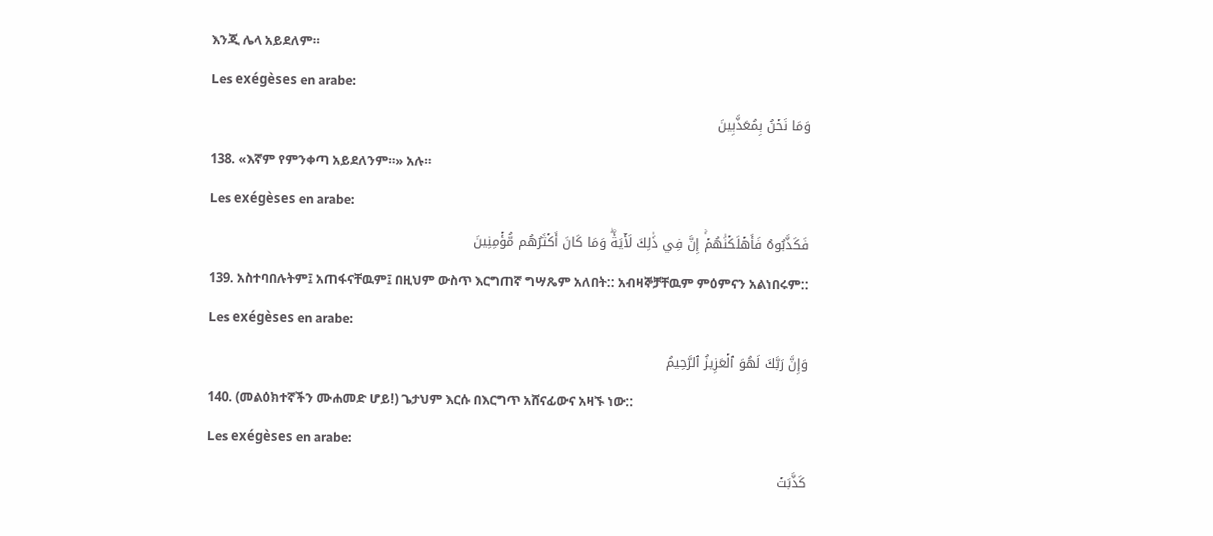እንጂ ሌላ አይደለም።
Les exégèses en arabe:
وَمَا نَحۡنُ بِمُعَذَّبِينَ
138. «እኛም የምንቀጣ አይደለንም።» አሉ።
Les exégèses en arabe:
فَكَذَّبُوهُ فَأَهۡلَكۡنَٰهُمۡۚ إِنَّ فِي ذَٰلِكَ لَأٓيَةٗۖ وَمَا كَانَ أَكۡثَرُهُم مُّؤۡمِنِينَ
139. አስተባበሉትም፤ አጠፋናቸዉም፤ በዚህም ውስጥ እርግጠኛ ግሣጼም አለበት:: አብዛኞቻቸዉም ምዕምናን አልነበሩም::
Les exégèses en arabe:
وَإِنَّ رَبَّكَ لَهُوَ ٱلۡعَزِيزُ ٱلرَّحِيمُ
140. (መልዕክተኛችን ሙሐመድ ሆይ!) ጌታህም እርሱ በእርግጥ አሸናፊውና አዛኙ ነው::
Les exégèses en arabe:
كَذَّبَتۡ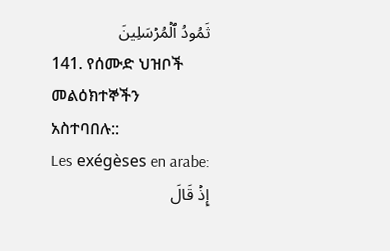ثَمُودُ ٱلۡمُرۡسَلِينَ
141. የሰሙድ ህዝቦች መልዕክተኞችን አስተባበሉ::
Les exégèses en arabe:
إِذۡ قَالَ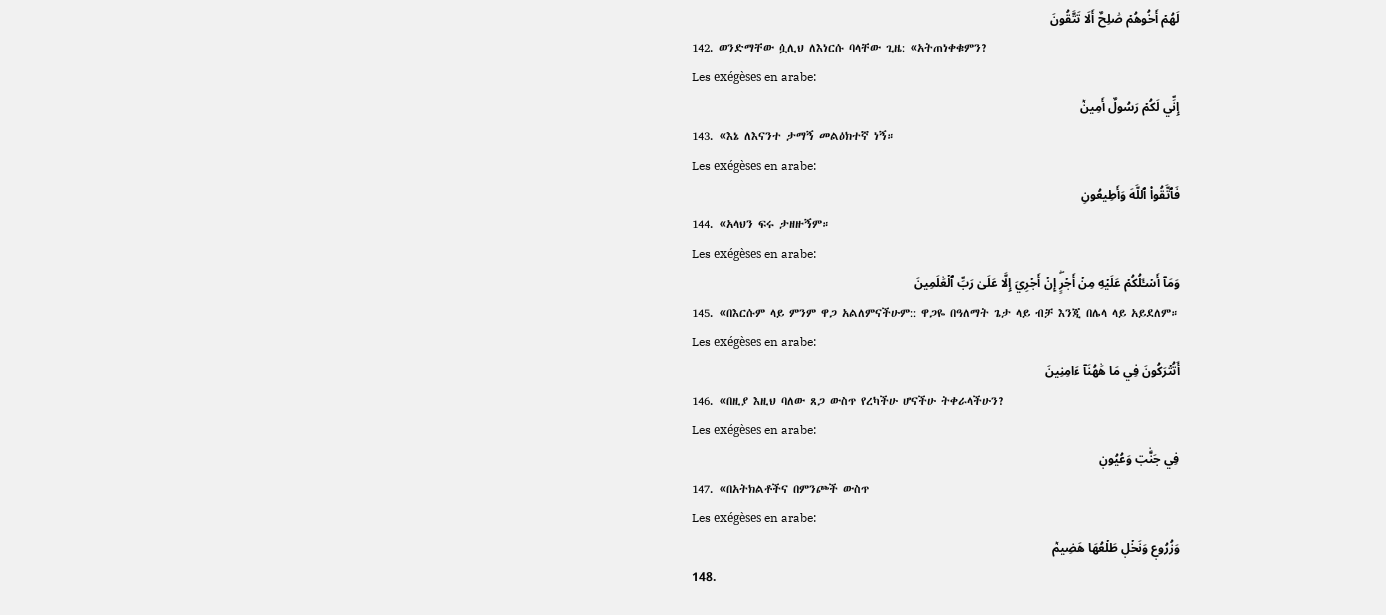لَهُمۡ أَخُوهُمۡ صَٰلِحٌ أَلَا تَتَّقُونَ
142. ወንድማቸው ሷሊህ ለእነርሱ ባላቸው ጊዜ: «አትጠነቀቁምን?
Les exégèses en arabe:
إِنِّي لَكُمۡ رَسُولٌ أَمِينٞ
143. «እኔ ለእናንተ ታማኝ መልዕክተኛ ነኝ።
Les exégèses en arabe:
فَٱتَّقُواْ ٱللَّهَ وَأَطِيعُونِ
144. «አላህን ፍሩ ታዘዙኝም።
Les exégèses en arabe:
وَمَآ أَسۡـَٔلُكُمۡ عَلَيۡهِ مِنۡ أَجۡرٍۖ إِنۡ أَجۡرِيَ إِلَّا عَلَىٰ رَبِّ ٱلۡعَٰلَمِينَ
145. «በእርሱም ላይ ምንም ዋጋ አልለምናችሁም:: ዋጋዬ በዓለማት ጌታ ላይ ብቻ እንጂ በሌላ ላይ አይደለም።
Les exégèses en arabe:
أَتُتۡرَكُونَ فِي مَا هَٰهُنَآ ءَامِنِينَ
146. «በዚያ እዚህ ባለው ጸጋ ውስጥ የረካችሁ ሆናችሁ ትቀራላችሁን?
Les exégèses en arabe:
فِي جَنَّٰتٖ وَعُيُونٖ
147. «በአትክልቶችና በምንጮች ውስጥ
Les exégèses en arabe:
وَزُرُوعٖ وَنَخۡلٖ طَلۡعُهَا هَضِيمٞ
148.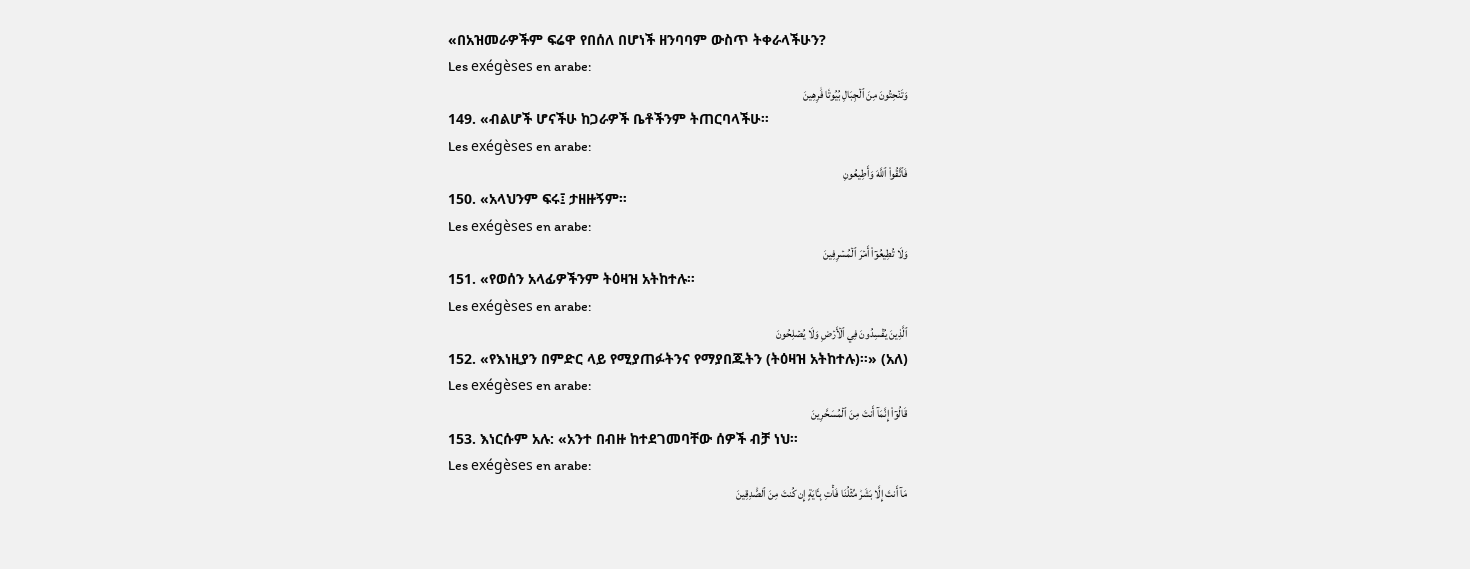«በአዝመራዎችም ፍሬዋ የበሰለ በሆነች ዘንባባም ውስጥ ትቀራላችሁን?
Les exégèses en arabe:
وَتَنۡحِتُونَ مِنَ ٱلۡجِبَالِ بُيُوتٗا فَٰرِهِينَ
149. «ብልሆች ሆናችሁ ከጋራዎች ቤቶችንም ትጠርባላችሁ።
Les exégèses en arabe:
فَٱتَّقُواْ ٱللَّهَ وَأَطِيعُونِ
150. «አላህንም ፍሩ፤ ታዘዙኝም።
Les exégèses en arabe:
وَلَا تُطِيعُوٓاْ أَمۡرَ ٱلۡمُسۡرِفِينَ
151. «የወሰን አላፊዎችንም ትዕዛዝ አትከተሉ።
Les exégèses en arabe:
ٱلَّذِينَ يُفۡسِدُونَ فِي ٱلۡأَرۡضِ وَلَا يُصۡلِحُونَ
152. «የእነዚያን በምድር ላይ የሚያጠፉትንና የማያበጁትን (ትዕዛዝ አትከተሉ)።» (አለ)
Les exégèses en arabe:
قَالُوٓاْ إِنَّمَآ أَنتَ مِنَ ٱلۡمُسَحَّرِينَ
153. እነርሱም አሉ: «አንተ በብዙ ከተደገመባቸው ሰዎች ብቻ ነህ።
Les exégèses en arabe:
مَآ أَنتَ إِلَّا بَشَرٞ مِّثۡلُنَا فَأۡتِ بِـَٔايَةٍ إِن كُنتَ مِنَ ٱلصَّٰدِقِينَ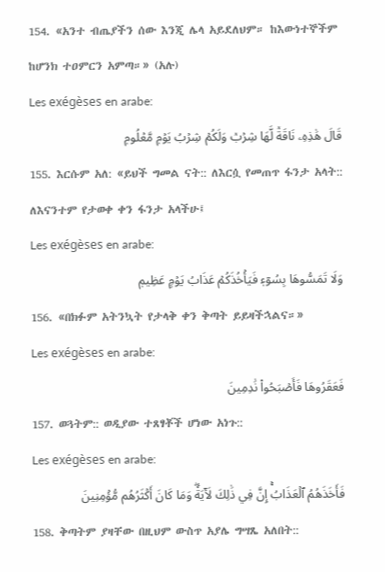154. «አንተ ብጤያችን ሰው እንጂ ሌላ አይደለህም። ከእውነተኞችም ከሆንክ ተዐምርን አምጣ።» (አሉ)
Les exégèses en arabe:
قَالَ هَٰذِهِۦ نَاقَةٞ لَّهَا شِرۡبٞ وَلَكُمۡ شِرۡبُ يَوۡمٖ مَّعۡلُومٖ
155. እርሱም አለ: «ይህች ግመል ናት:: ለእርሷ የመጠጥ ፋንታ አላት:: ለእናንተም የታወቀ ቀን ፋንታ አላችሁ፤
Les exégèses en arabe:
وَلَا تَمَسُّوهَا بِسُوٓءٖ فَيَأۡخُذَكُمۡ عَذَابُ يَوۡمٍ عَظِيمٖ
156. «በክፉም አትንኳት የታላቅ ቀን ቅጣት ይይዛችኋልና።»
Les exégèses en arabe:
فَعَقَرُوهَا فَأَصۡبَحُواْ نَٰدِمِينَ
157. ወጓትም:: ወዲያው ተጸፃቾች ሆነው አነጉ::
Les exégèses en arabe:
فَأَخَذَهُمُ ٱلۡعَذَابُۚ إِنَّ فِي ذَٰلِكَ لَأٓيَةٗۖ وَمَا كَانَ أَكۡثَرُهُم مُّؤۡمِنِينَ
158. ቅጣትም ያዛቸው በዚህም ውስጥ አያሌ ግሣጼ አለበት::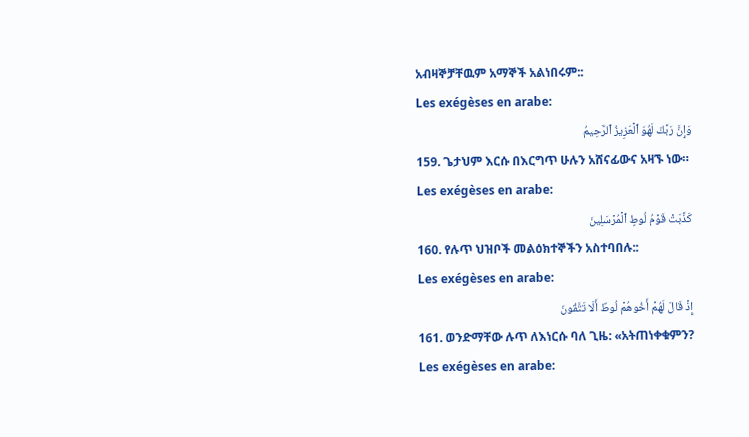አብዛኞቻቸዉም አማኞች አልነበሩም::
Les exégèses en arabe:
وَإِنَّ رَبَّكَ لَهُوَ ٱلۡعَزِيزُ ٱلرَّحِيمُ
159. ጌታህም እርሱ በእርግጥ ሁሉን አሸናፊውና አዛኙ ነው።
Les exégèses en arabe:
كَذَّبَتۡ قَوۡمُ لُوطٍ ٱلۡمُرۡسَلِينَ
160. የሉጥ ህዝቦች መልዕክተኞችን አስተባበሉ::
Les exégèses en arabe:
إِذۡ قَالَ لَهُمۡ أَخُوهُمۡ لُوطٌ أَلَا تَتَّقُونَ
161. ወንድማቸው ሉጥ ለእነርሱ ባለ ጊዜ: «አትጠነቀቁምን?
Les exégèses en arabe: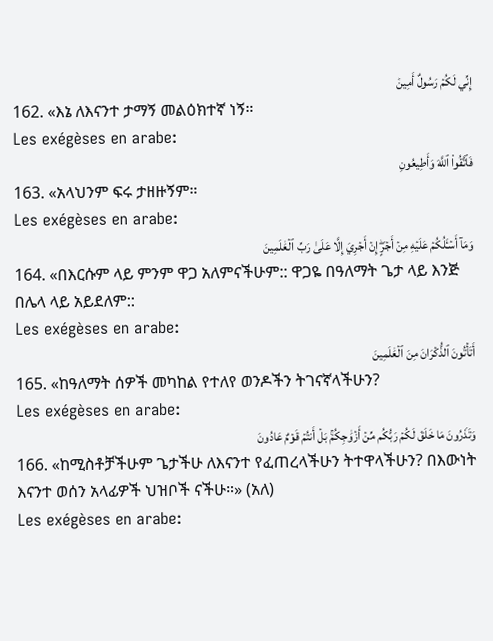إِنِّي لَكُمۡ رَسُولٌ أَمِينٞ
162. «እኔ ለእናንተ ታማኝ መልዕክተኛ ነኝ።
Les exégèses en arabe:
فَٱتَّقُواْ ٱللَّهَ وَأَطِيعُونِ
163. «አላህንም ፍሩ ታዘዙኝም።
Les exégèses en arabe:
وَمَآ أَسۡـَٔلُكُمۡ عَلَيۡهِ مِنۡ أَجۡرٍۖ إِنۡ أَجۡرِيَ إِلَّا عَلَىٰ رَبِّ ٱلۡعَٰلَمِينَ
164. «በእርሱም ላይ ምንም ዋጋ አለምናችሁም:: ዋጋዬ በዓለማት ጌታ ላይ እንጅ በሌላ ላይ አይደለም::
Les exégèses en arabe:
أَتَأۡتُونَ ٱلذُّكۡرَانَ مِنَ ٱلۡعَٰلَمِينَ
165. «ከዓለማት ሰዎች መካከል የተለየ ወንዶችን ትገናኛላችሁን?
Les exégèses en arabe:
وَتَذَرُونَ مَا خَلَقَ لَكُمۡ رَبُّكُم مِّنۡ أَزۡوَٰجِكُمۚ بَلۡ أَنتُمۡ قَوۡمٌ عَادُونَ
166. «ከሚስቶቻችሁም ጌታችሁ ለእናንተ የፈጠረላችሁን ትተዋላችሁን? በእውነት እናንተ ወሰን አላፊዎች ህዝቦች ናችሁ።» (አለ)
Les exégèses en arabe: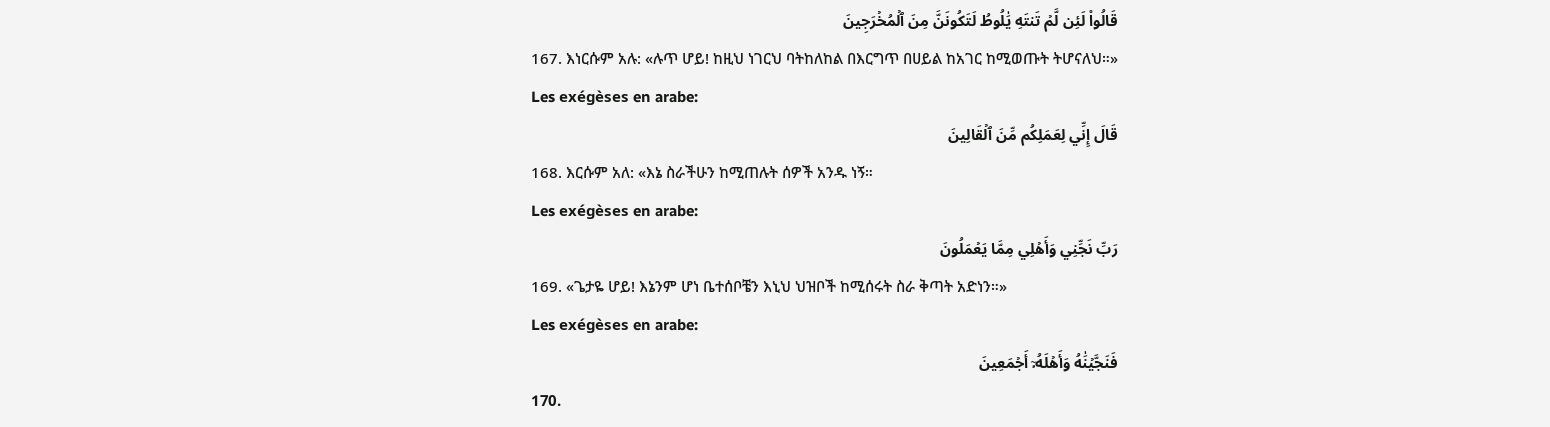قَالُواْ لَئِن لَّمۡ تَنتَهِ يَٰلُوطُ لَتَكُونَنَّ مِنَ ٱلۡمُخۡرَجِينَ
167. እነርሱም አሉ: «ሉጥ ሆይ! ከዚህ ነገርህ ባትከለከል በእርግጥ በሀይል ከአገር ከሚወጡት ትሆናለህ።»
Les exégèses en arabe:
قَالَ إِنِّي لِعَمَلِكُم مِّنَ ٱلۡقَالِينَ
168. እርሱም አለ: «እኔ ስራችሁን ከሚጠሉት ሰዎች አንዱ ነኝ።
Les exégèses en arabe:
رَبِّ نَجِّنِي وَأَهۡلِي مِمَّا يَعۡمَلُونَ
169. «ጌታዬ ሆይ! እኔንም ሆነ ቤተሰቦቼን እኒህ ህዝቦች ከሚሰሩት ስራ ቅጣት አድነን።»
Les exégèses en arabe:
فَنَجَّيۡنَٰهُ وَأَهۡلَهُۥٓ أَجۡمَعِينَ
170.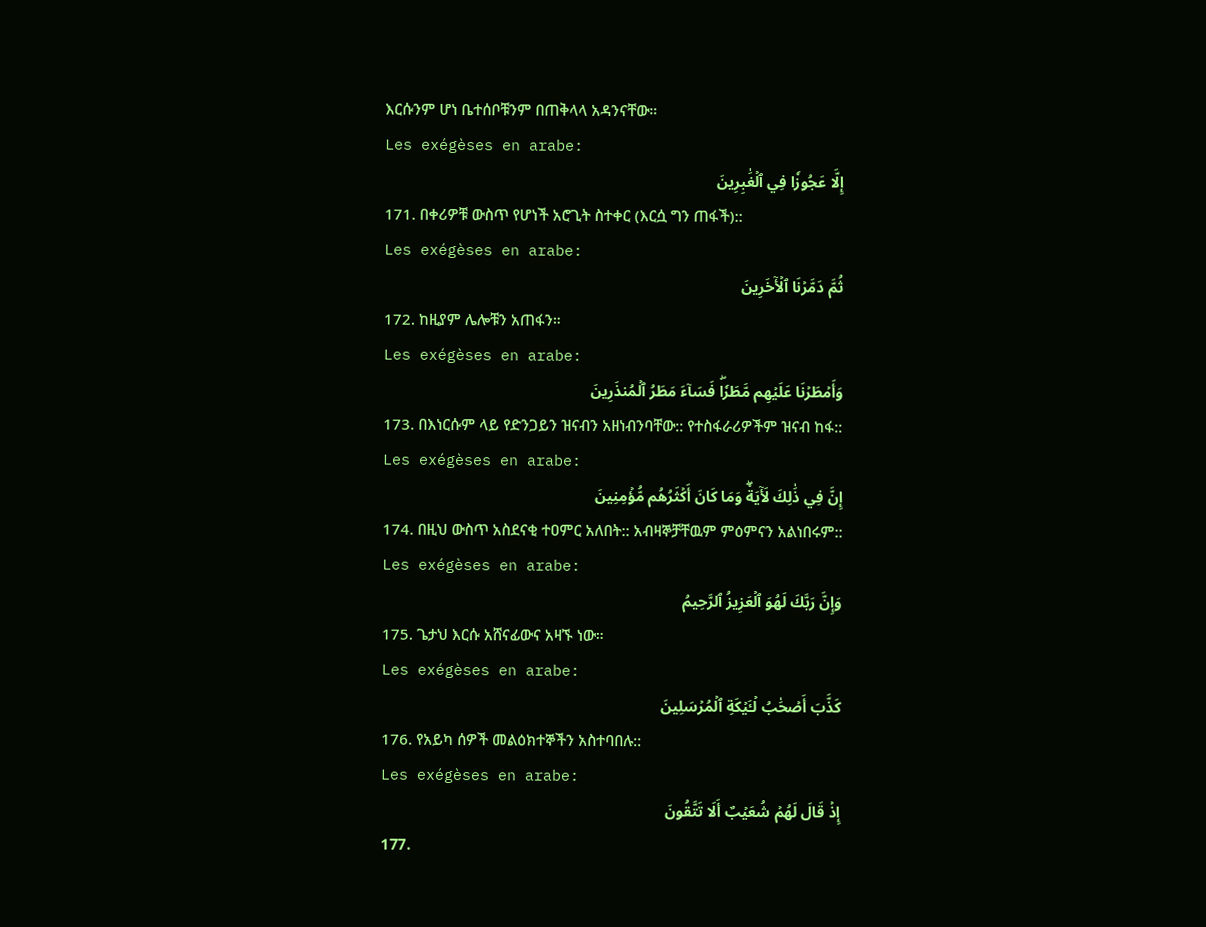እርሱንም ሆነ ቤተሰቦቹንም በጠቅላላ አዳንናቸው።
Les exégèses en arabe:
إِلَّا عَجُوزٗا فِي ٱلۡغَٰبِرِينَ
171. በቀሪዎቹ ውስጥ የሆነች አሮጊት ስተቀር (እርሷ ግን ጠፋች)::
Les exégèses en arabe:
ثُمَّ دَمَّرۡنَا ٱلۡأٓخَرِينَ
172. ከዚያም ሌሎቹን አጠፋን።
Les exégèses en arabe:
وَأَمۡطَرۡنَا عَلَيۡهِم مَّطَرٗاۖ فَسَآءَ مَطَرُ ٱلۡمُنذَرِينَ
173. በእነርሱም ላይ የድንጋይን ዝናብን አዘነብንባቸው:: የተስፋራሪዎችም ዝናብ ከፋ::
Les exégèses en arabe:
إِنَّ فِي ذَٰلِكَ لَأٓيَةٗۖ وَمَا كَانَ أَكۡثَرُهُم مُّؤۡمِنِينَ
174. በዚህ ውስጥ አስደናቂ ተዐምር አለበት:: አብዛኞቻቸዉም ምዕምናን አልነበሩም::
Les exégèses en arabe:
وَإِنَّ رَبَّكَ لَهُوَ ٱلۡعَزِيزُ ٱلرَّحِيمُ
175. ጌታህ እርሱ አሸናፊውና አዛኙ ነው።
Les exégèses en arabe:
كَذَّبَ أَصۡحَٰبُ لۡـَٔيۡكَةِ ٱلۡمُرۡسَلِينَ
176. የአይካ ሰዎች መልዕክተኞችን አስተባበሉ::
Les exégèses en arabe:
إِذۡ قَالَ لَهُمۡ شُعَيۡبٌ أَلَا تَتَّقُونَ
177.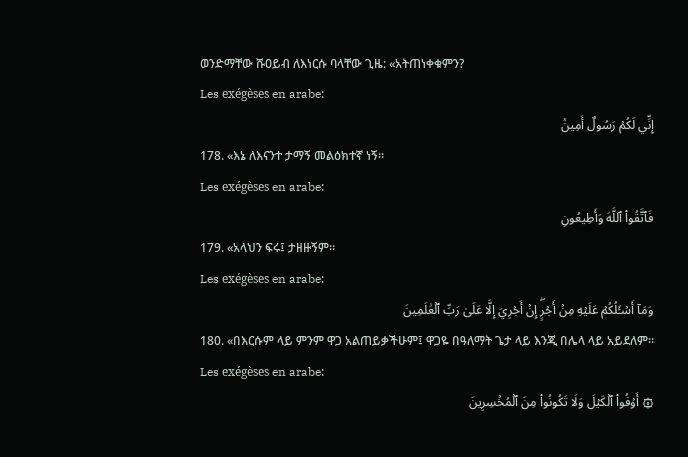ወንድማቸው ሹዐይብ ለእነርሱ ባላቸው ጊዜ: «አትጠነቀቁምን?
Les exégèses en arabe:
إِنِّي لَكُمۡ رَسُولٌ أَمِينٞ
178. «እኔ ለእናንተ ታማኝ መልዕክተኛ ነኝ።
Les exégèses en arabe:
فَٱتَّقُواْ ٱللَّهَ وَأَطِيعُونِ
179. «አላህን ፍሩ፤ ታዘዙኝም።
Les exégèses en arabe:
وَمَآ أَسۡـَٔلُكُمۡ عَلَيۡهِ مِنۡ أَجۡرٍۖ إِنۡ أَجۡرِيَ إِلَّا عَلَىٰ رَبِّ ٱلۡعَٰلَمِينَ
180. «በእርሱም ላይ ምንም ዋጋ አልጠይቃችሁም፤ ዋጋዬ በዓለማት ጌታ ላይ እንጂ በሌላ ላይ አይደለም።
Les exégèses en arabe:
۞ أَوۡفُواْ ٱلۡكَيۡلَ وَلَا تَكُونُواْ مِنَ ٱلۡمُخۡسِرِينَ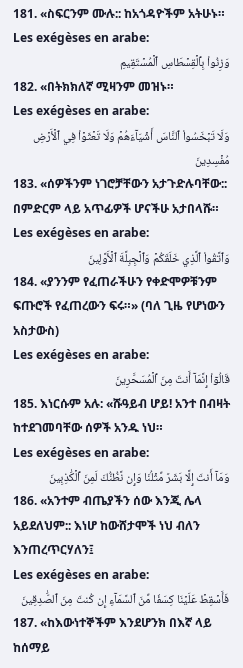181. «ስፍርንም ሙሉ:: ከአጎዳዮችም አትሁኑ።
Les exégèses en arabe:
وَزِنُواْ بِٱلۡقِسۡطَاسِ ٱلۡمُسۡتَقِيمِ
182. «በትክክለኛ ሚዛንም መዝኑ።
Les exégèses en arabe:
وَلَا تَبۡخَسُواْ ٱلنَّاسَ أَشۡيَآءَهُمۡ وَلَا تَعۡثَوۡاْ فِي ٱلۡأَرۡضِ مُفۡسِدِينَ
183. «ሰዎችንም ነገሮቻቸውን አታጉድሉባቸው:: በምድርም ላይ አጥፊዎች ሆናችሁ አታበላሹ።
Les exégèses en arabe:
وَٱتَّقُواْ ٱلَّذِي خَلَقَكُمۡ وَٱلۡجِبِلَّةَ ٱلۡأَوَّلِينَ
184. «ያንንም የፈጠራችሁን የቀድሞዎቹንም ፍጡሮች የፈጠረውን ፍሩ።» (ባለ ጊዜ የሆነውን አስታውስ)
Les exégèses en arabe:
قَالُوٓاْ إِنَّمَآ أَنتَ مِنَ ٱلۡمُسَحَّرِينَ
185. እነርሱም አሉ: «ሹዓይብ ሆይ! አንተ በብዛት ከተደገመባቸው ሰዎች አንዱ ነህ።
Les exégèses en arabe:
وَمَآ أَنتَ إِلَّا بَشَرٞ مِّثۡلُنَا وَإِن نَّظُنُّكَ لَمِنَ ٱلۡكَٰذِبِينَ
186. «አንተም ብጤያችን ሰው እንጂ ሌላ አይደለህም:: እነሆ ከውሸታሞች ነህ ብለን እንጠረጥርሃለን፤
Les exégèses en arabe:
فَأَسۡقِطۡ عَلَيۡنَا كِسَفٗا مِّنَ ٱلسَّمَآءِ إِن كُنتَ مِنَ ٱلصَّٰدِقِينَ
187. «ከእውነተኞችም እንደሆንክ በእኛ ላይ ከሰማይ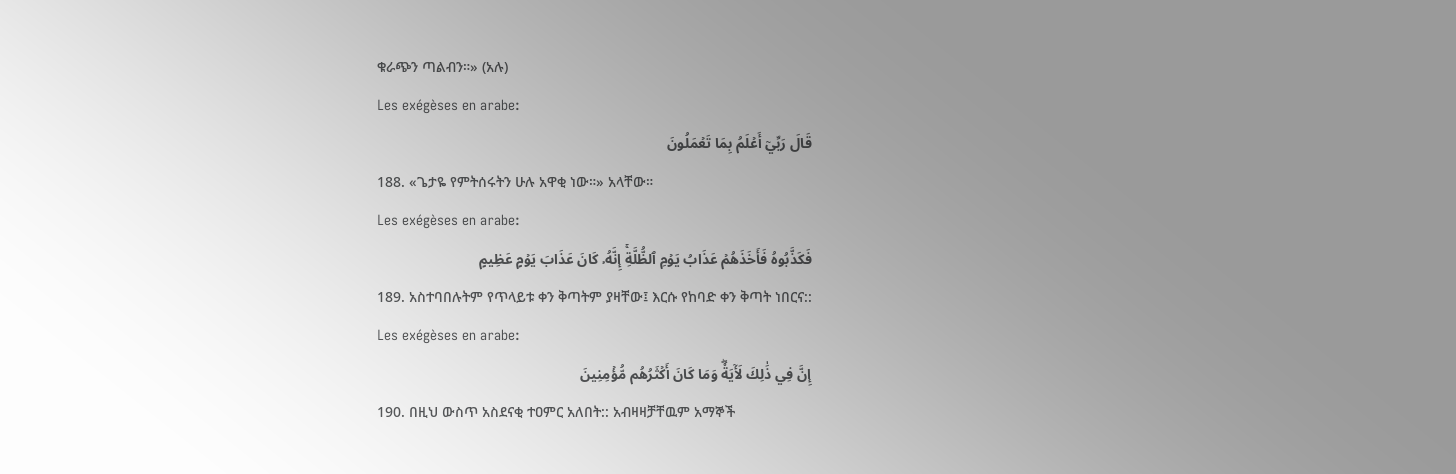ቁራጭን ጣልብን።» (አሉ)
Les exégèses en arabe:
قَالَ رَبِّيٓ أَعۡلَمُ بِمَا تَعۡمَلُونَ
188. «ጌታዬ የምትሰሩትን ሁሉ አዋቂ ነው።» አላቸው።
Les exégèses en arabe:
فَكَذَّبُوهُ فَأَخَذَهُمۡ عَذَابُ يَوۡمِ ٱلظُّلَّةِۚ إِنَّهُۥ كَانَ عَذَابَ يَوۡمٍ عَظِيمٍ
189. አስተባበሉትም የጥላይቱ ቀን ቅጣትም ያዛቸው፤ እርሱ የከባድ ቀን ቅጣት ነበርና::
Les exégèses en arabe:
إِنَّ فِي ذَٰلِكَ لَأٓيَةٗۖ وَمَا كَانَ أَكۡثَرُهُم مُّؤۡمِنِينَ
190. በዚህ ውስጥ አስደናቂ ተዐምር አለበት:: አብዛዛቻቸዉም አማኞች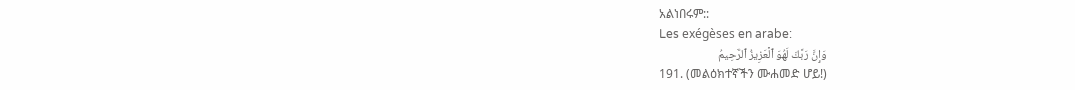አልነበሩም::
Les exégèses en arabe:
وَإِنَّ رَبَّكَ لَهُوَ ٱلۡعَزِيزُ ٱلرَّحِيمُ
191. (መልዕክተኛችን ሙሐመድ ሆይ!)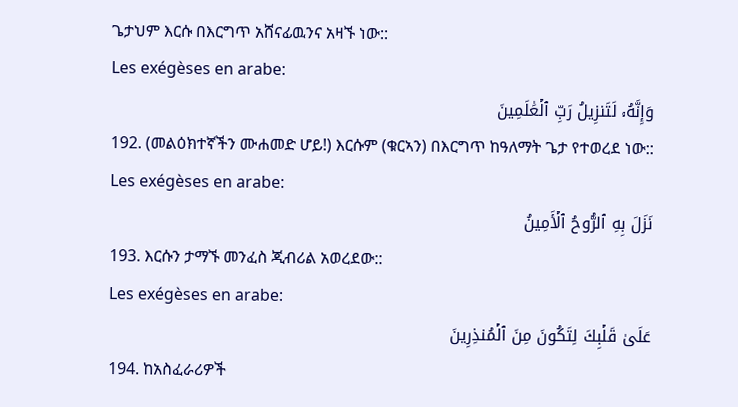ጌታህም እርሱ በእርግጥ አሸናፊዉንና አዛኙ ነው::
Les exégèses en arabe:
وَإِنَّهُۥ لَتَنزِيلُ رَبِّ ٱلۡعَٰلَمِينَ
192. (መልዕክተኛችን ሙሐመድ ሆይ!) እርሱም (ቁርኣን) በእርግጥ ከዓለማት ጌታ የተወረደ ነው::
Les exégèses en arabe:
نَزَلَ بِهِ ٱلرُّوحُ ٱلۡأَمِينُ
193. እርሱን ታማኙ መንፈስ ጂብሪል አወረደው::
Les exégèses en arabe:
عَلَىٰ قَلۡبِكَ لِتَكُونَ مِنَ ٱلۡمُنذِرِينَ
194. ከአስፈራሪዎች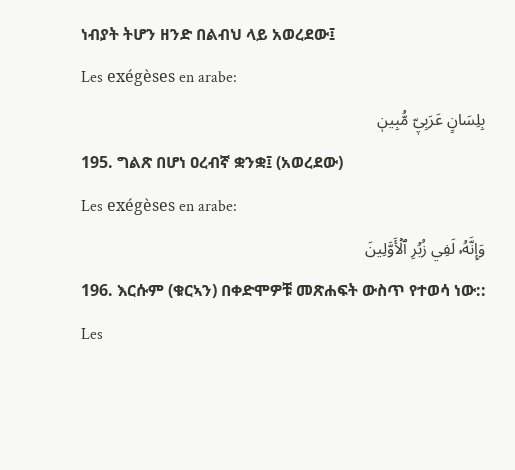ነብያት ትሆን ዘንድ በልብህ ላይ አወረደው፤
Les exégèses en arabe:
بِلِسَانٍ عَرَبِيّٖ مُّبِينٖ
195. ግልጽ በሆነ ዐረብኛ ቋንቋ፤ (አወረደው)
Les exégèses en arabe:
وَإِنَّهُۥ لَفِي زُبُرِ ٱلۡأَوَّلِينَ
196. እርሱም (ቁርኣን) በቀድሞዎቹ መጽሐፍት ውስጥ የተወሳ ነው::
Les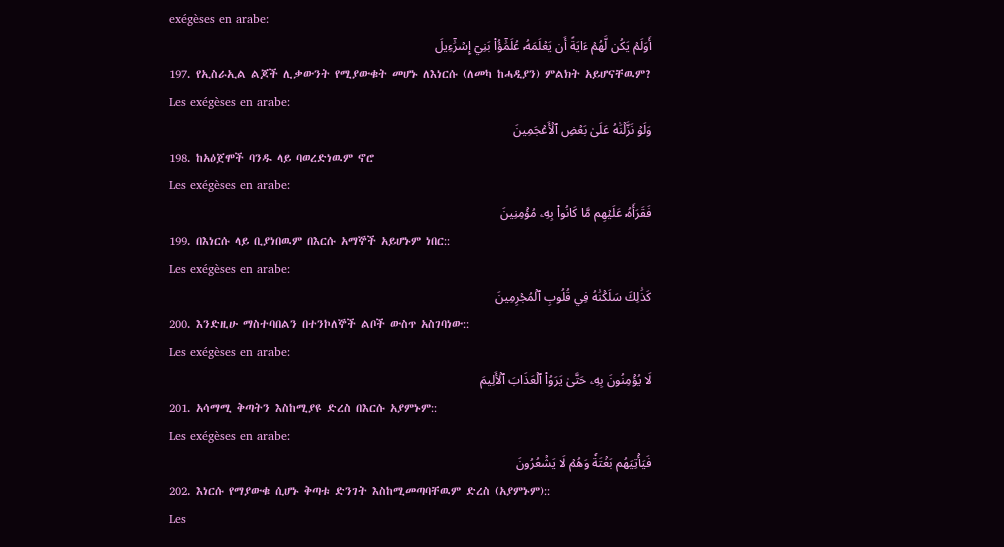exégèses en arabe:
أَوَلَمۡ يَكُن لَّهُمۡ ءَايَةً أَن يَعۡلَمَهُۥ عُلَمَٰٓؤُاْ بَنِيٓ إِسۡرَٰٓءِيلَ
197. የኢስራኢል ልጆች ሊቃውንት የሚያውቁት መሆኑ ለእነርሱ (ለመካ ከሓዲያን) ምልክት አይሆናቸዉም?
Les exégèses en arabe:
وَلَوۡ نَزَّلۡنَٰهُ عَلَىٰ بَعۡضِ ٱلۡأَعۡجَمِينَ
198. ከአዕጀሞች ባንዱ ላይ ባወረድነዉም ኖሮ
Les exégèses en arabe:
فَقَرَأَهُۥ عَلَيۡهِم مَّا كَانُواْ بِهِۦ مُؤۡمِنِينَ
199. በእነርሱ ላይ ቢያነበዉም በእርሱ አማኞች አይሆኑም ነበር::
Les exégèses en arabe:
كَذَٰلِكَ سَلَكۡنَٰهُ فِي قُلُوبِ ٱلۡمُجۡرِمِينَ
200. እንድዚሁ ማስተባበልን በተንኮለኞች ልቦች ውስጥ አስገባነው::
Les exégèses en arabe:
لَا يُؤۡمِنُونَ بِهِۦ حَتَّىٰ يَرَوُاْ ٱلۡعَذَابَ ٱلۡأَلِيمَ
201. አሳማሚ ቅጣትን እስከሚያዩ ድረስ በእርሱ አያምኑም::
Les exégèses en arabe:
فَيَأۡتِيَهُم بَغۡتَةٗ وَهُمۡ لَا يَشۡعُرُونَ
202. እነርሱ የማያውቁ ሲሆኑ ቅጣቱ ድንገት እስከሚመጣባቸዉም ድረስ (አያምኑም)::
Les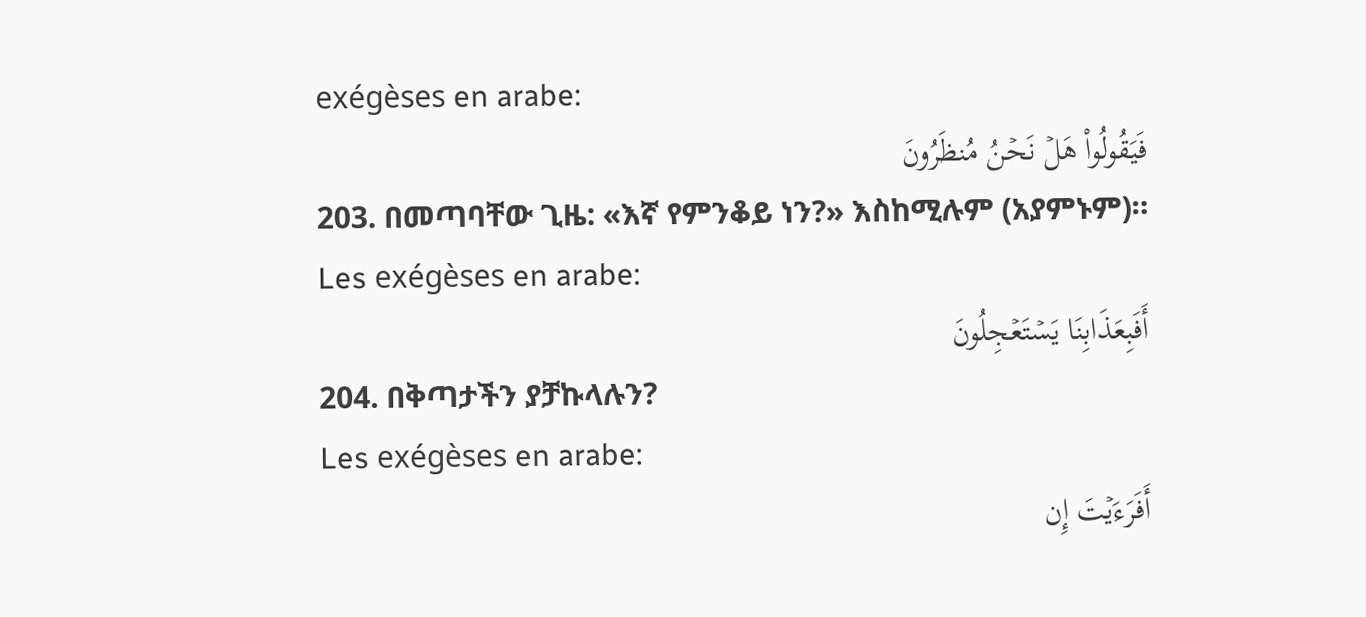exégèses en arabe:
فَيَقُولُواْ هَلۡ نَحۡنُ مُنظَرُونَ
203. በመጣባቸው ጊዜ: «እኛ የምንቆይ ነን?» እስከሚሉም (አያምኑም)።
Les exégèses en arabe:
أَفَبِعَذَابِنَا يَسۡتَعۡجِلُونَ
204. በቅጣታችን ያቻኩላሉን?
Les exégèses en arabe:
أَفَرَءَيۡتَ إِن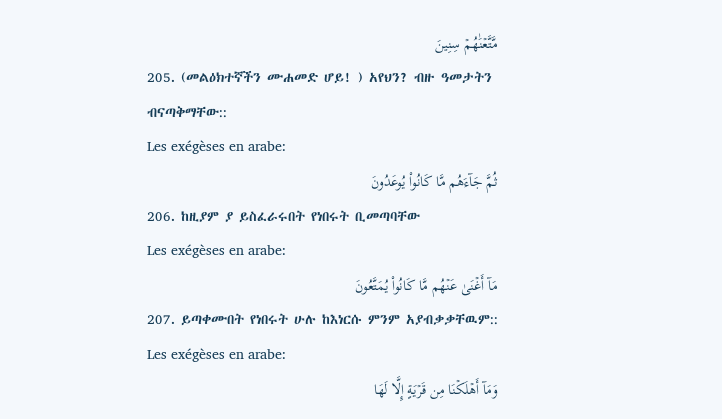مَّتَّعۡنَٰهُمۡ سِنِينَ
205. (መልዕክተኛችን ሙሐመድ ሆይ! ) አየህን? ብዙ ዓመታትን ብናጣቅማቸው::
Les exégèses en arabe:
ثُمَّ جَآءَهُم مَّا كَانُواْ يُوعَدُونَ
206. ከዚያም ያ ይስፈራሩበት የነበሩት ቢመጣባቸው
Les exégèses en arabe:
مَآ أَغۡنَىٰ عَنۡهُم مَّا كَانُواْ يُمَتَّعُونَ
207. ይጣቀሙበት የነበሩት ሁሉ ከእነርሱ ምንም አያብቃቃቸዉም::
Les exégèses en arabe:
وَمَآ أَهۡلَكۡنَا مِن قَرۡيَةٍ إِلَّا لَهَا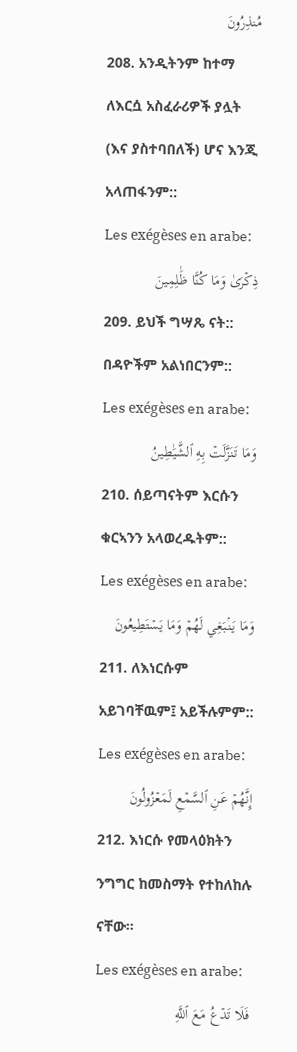مُنذِرُونَ
208. አንዲትንም ከተማ ለእርሷ አስፈራሪዎች ያሏት (እና ያስተባበለች) ሆና እንጂ አላጠፋንም::
Les exégèses en arabe:
ذِكۡرَىٰ وَمَا كُنَّا ظَٰلِمِينَ
209. ይህች ግሣጼ ናት:: በዳዮችም አልነበርንም::
Les exégèses en arabe:
وَمَا تَنَزَّلَتۡ بِهِ ٱلشَّيَٰطِينُ
210. ሰይጣናትም እርሱን ቁርኣንን አላወረዱትም::
Les exégèses en arabe:
وَمَا يَنۢبَغِي لَهُمۡ وَمَا يَسۡتَطِيعُونَ
211. ለእነርሱም አይገባቸዉም፤ አይችሉምም::
Les exégèses en arabe:
إِنَّهُمۡ عَنِ ٱلسَّمۡعِ لَمَعۡزُولُونَ
212. እነርሱ የመላዕክትን ንግግር ከመስማት የተከለከሉ ናቸው።
Les exégèses en arabe:
فَلَا تَدۡعُ مَعَ ٱللَّهِ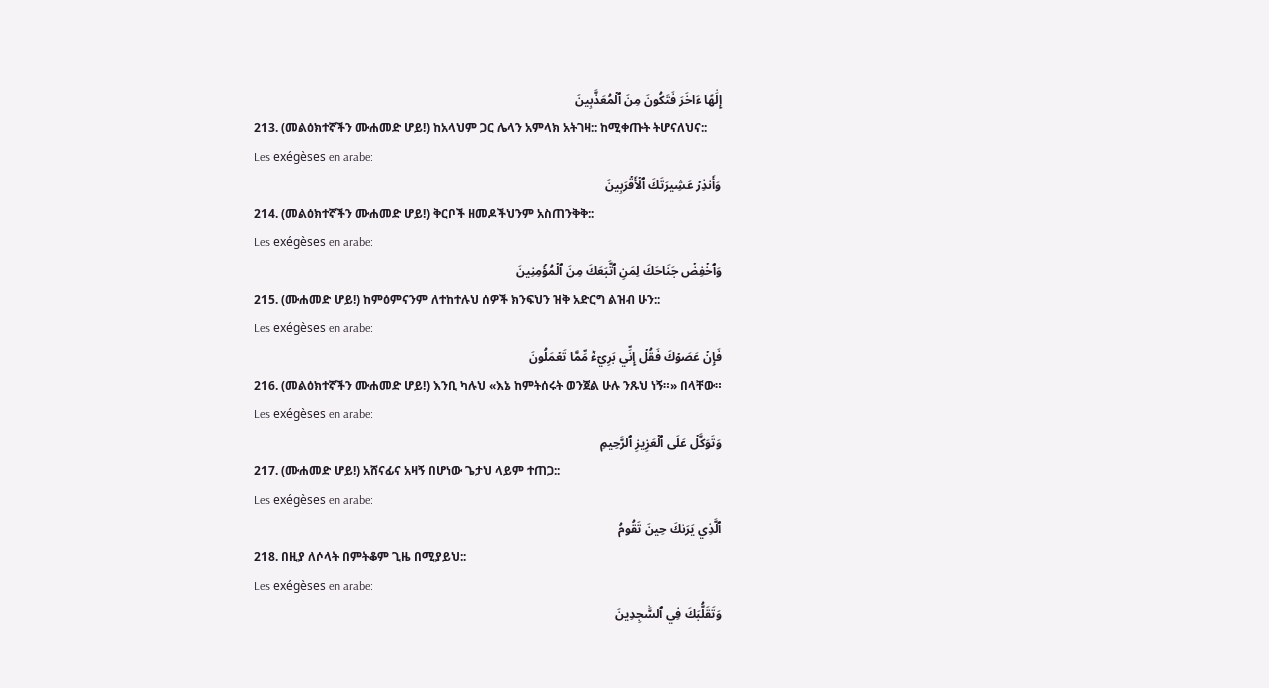إِلَٰهًا ءَاخَرَ فَتَكُونَ مِنَ ٱلۡمُعَذَّبِينَ
213. (መልዕክተኛችን ሙሐመድ ሆይ!) ከአላህም ጋር ሌላን አምላክ አትገዛ:: ከሚቀጡት ትሆናለህና::
Les exégèses en arabe:
وَأَنذِرۡ عَشِيرَتَكَ ٱلۡأَقۡرَبِينَ
214. (መልዕክተኛችን ሙሐመድ ሆይ!) ቅርቦች ዘመዶችህንም አስጠንቅቅ::
Les exégèses en arabe:
وَٱخۡفِضۡ جَنَاحَكَ لِمَنِ ٱتَّبَعَكَ مِنَ ٱلۡمُؤۡمِنِينَ
215. (ሙሐመድ ሆይ!) ከምዕምናንም ለተከተሉህ ሰዎች ክንፍህን ዝቅ አድርግ ልዝብ ሁን::
Les exégèses en arabe:
فَإِنۡ عَصَوۡكَ فَقُلۡ إِنِّي بَرِيٓءٞ مِّمَّا تَعۡمَلُونَ
216. (መልዕክተኛችን ሙሐመድ ሆይ!) እንቢ ካሉህ «እኔ ከምትሰሩት ወንጀል ሁሉ ንጹህ ነኝ።» በላቸው።
Les exégèses en arabe:
وَتَوَكَّلۡ عَلَى ٱلۡعَزِيزِ ٱلرَّحِيمِ
217. (ሙሐመድ ሆይ!) አሸናፊና አዛኝ በሆነው ጌታህ ላይም ተጠጋ::
Les exégèses en arabe:
ٱلَّذِي يَرَىٰكَ حِينَ تَقُومُ
218. በዚያ ለሶላት በምትቆም ጊዜ በሚያይህ::
Les exégèses en arabe:
وَتَقَلُّبَكَ فِي ٱلسَّٰجِدِينَ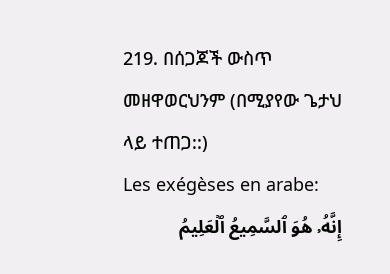219. በሰጋጆች ውስጥ መዘዋወርህንም (በሚያየው ጌታህ ላይ ተጠጋ::)
Les exégèses en arabe:
إِنَّهُۥ هُوَ ٱلسَّمِيعُ ٱلۡعَلِيمُ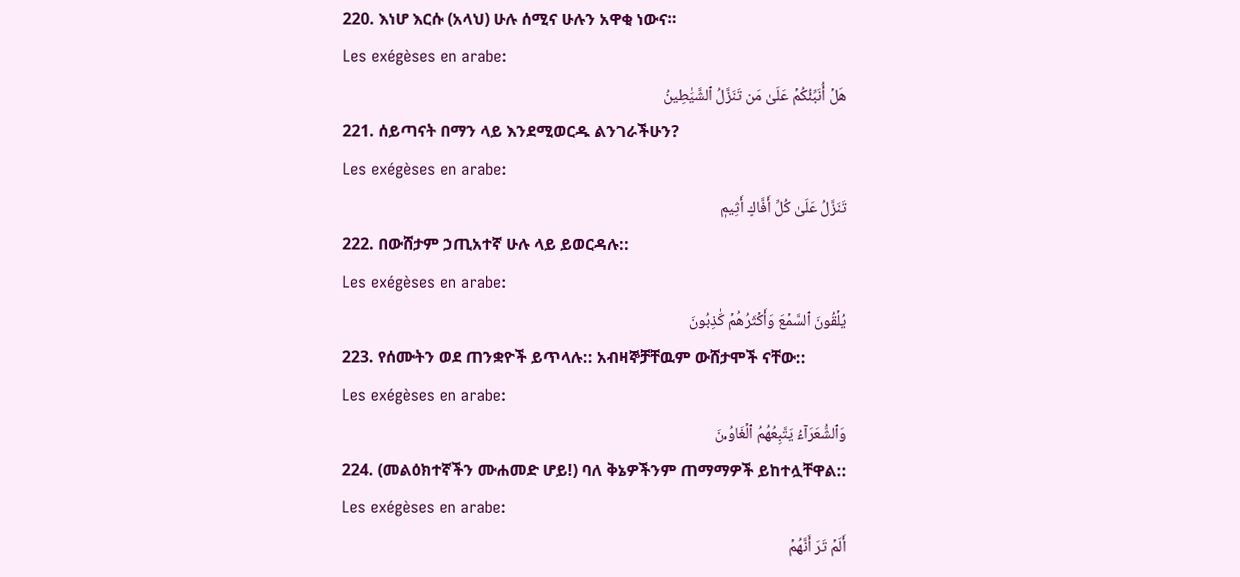220. እነሆ እርሱ (አላህ) ሁሉ ሰሚና ሁሉን አዋቂ ነውና።
Les exégèses en arabe:
هَلۡ أُنَبِّئُكُمۡ عَلَىٰ مَن تَنَزَّلُ ٱلشَّيَٰطِينُ
221. ሰይጣናት በማን ላይ እንደሚወርዱ ልንገራችሁን?
Les exégèses en arabe:
تَنَزَّلُ عَلَىٰ كُلِّ أَفَّاكٍ أَثِيمٖ
222. በውሸታም ኃጢአተኛ ሁሉ ላይ ይወርዳሉ::
Les exégèses en arabe:
يُلۡقُونَ ٱلسَّمۡعَ وَأَكۡثَرُهُمۡ كَٰذِبُونَ
223. የሰሙትን ወደ ጠንቋዮች ይጥላሉ:: አብዛኞቻቸዉም ውሸታሞች ናቸው::
Les exégèses en arabe:
وَٱلشُّعَرَآءُ يَتَّبِعُهُمُ ٱلۡغَاوُۥنَ
224. (መልዕክተኛችን ሙሐመድ ሆይ!) ባለ ቅኔዎችንም ጠማማዎች ይከተሏቸዋል::
Les exégèses en arabe:
أَلَمۡ تَرَ أَنَّهُمۡ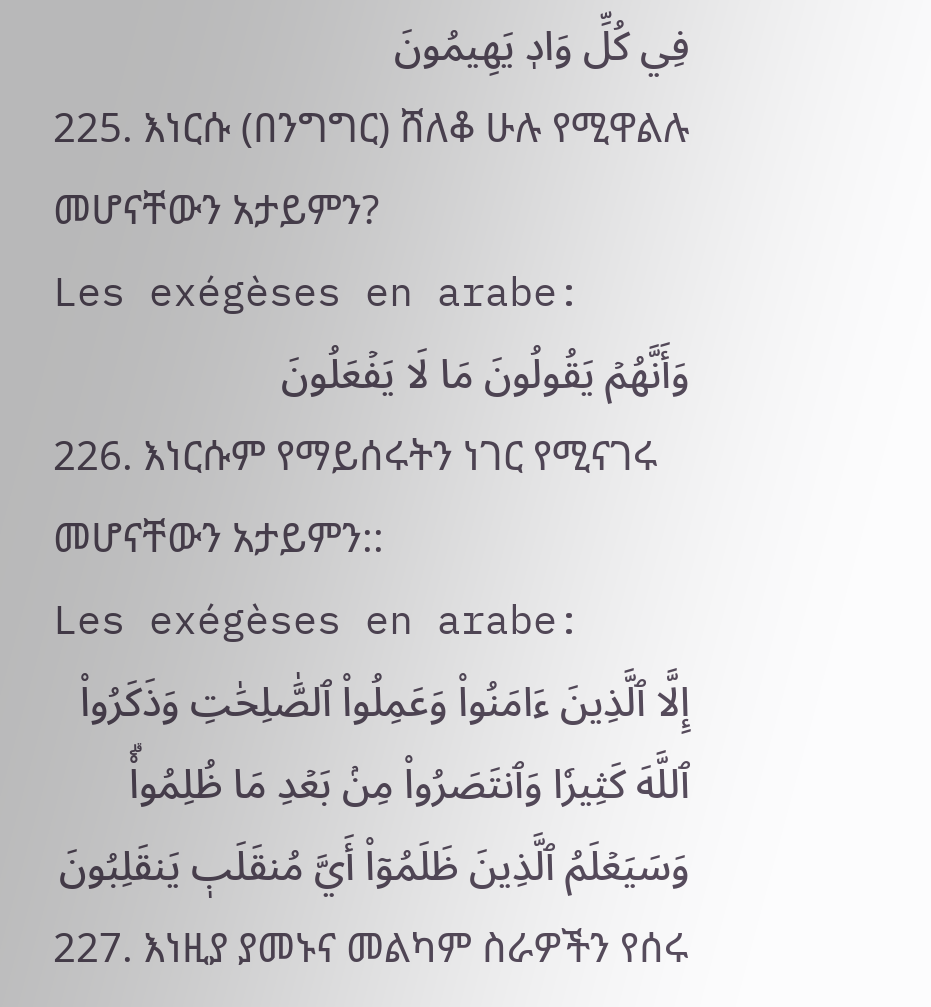فِي كُلِّ وَادٖ يَهِيمُونَ
225. እነርሱ (በንግግር) ሸለቆ ሁሉ የሚዋልሉ መሆናቸውን አታይምን?
Les exégèses en arabe:
وَأَنَّهُمۡ يَقُولُونَ مَا لَا يَفۡعَلُونَ
226. እነርሱም የማይሰሩትን ነገር የሚናገሩ መሆናቸውን አታይምን::
Les exégèses en arabe:
إِلَّا ٱلَّذِينَ ءَامَنُواْ وَعَمِلُواْ ٱلصَّٰلِحَٰتِ وَذَكَرُواْ ٱللَّهَ كَثِيرٗا وَٱنتَصَرُواْ مِنۢ بَعۡدِ مَا ظُلِمُواْۗ وَسَيَعۡلَمُ ٱلَّذِينَ ظَلَمُوٓاْ أَيَّ مُنقَلَبٖ يَنقَلِبُونَ
227. እነዚያ ያመኑና መልካም ስራዎችን የሰሩ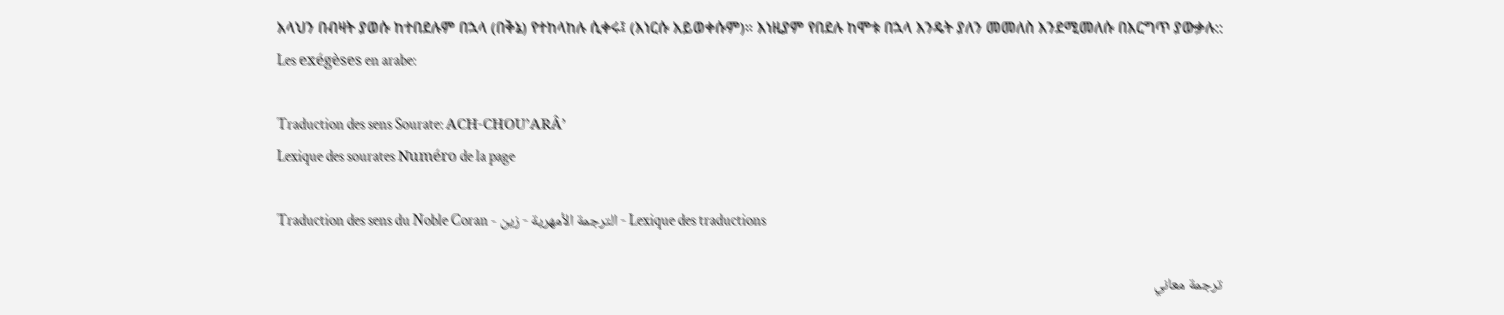አላህን በብዛት ያወሱ ከተበደሉም በኋላ (በቅኔ) የተከላከሉ ሲቀሩ፤ (እነርሱ አይወቀሱም)። እነዚያም የበደሉ ከሞቱ በኋላ እንዴት ያለን መመለስ እንደሚመለሱ በእርግጥ ያውቃሉ::
Les exégèses en arabe:

Traduction des sens Sourate: ACH-CHOU’ARÂ’
Lexique des sourates Numéro de la page

Traduction des sens du Noble Coran - الترجمة الأمهرية - زين - Lexique des traductions

ترجمة معاني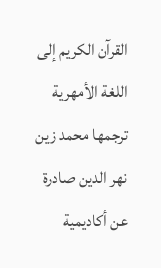القرآن الكريم إلى اللغة الأمهرية ترجمها محمد زين نهر الدين صادرة عن أكاديمية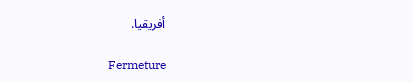أفريقيا.

Fermeture